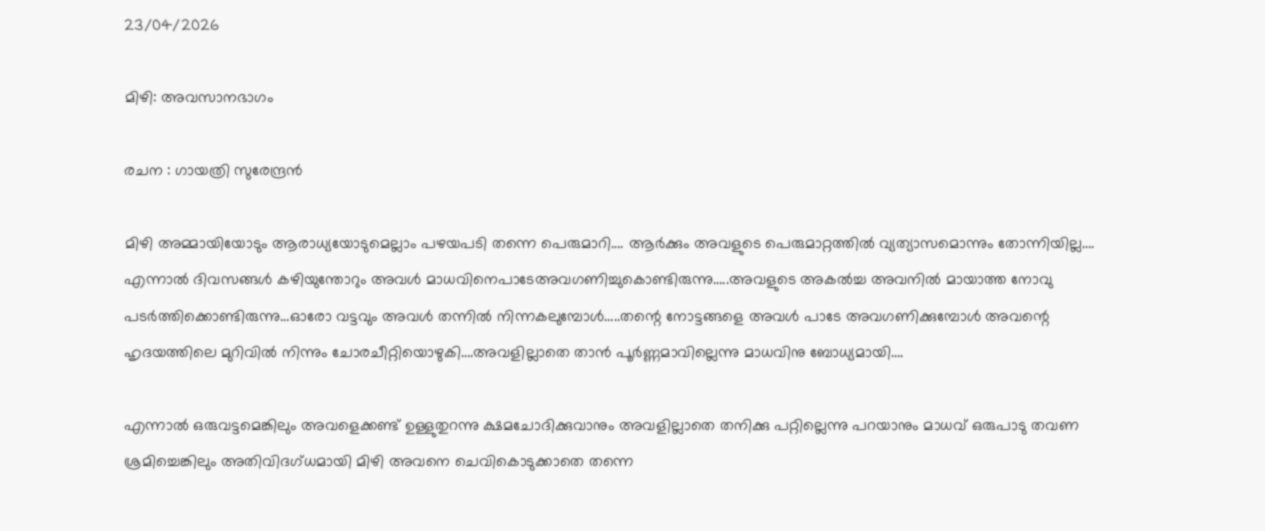23/04/2026

മിഴി: അവസാനഭാഗം

രചന : ഗായത്രി സുരേന്ദ്രൻ

മിഴി അമ്മായിയോടും ആരാധ്യയോടുമെല്ലാം പഴയപടി തന്നെ പെരുമാറി…. ആർക്കും അവളുടെ പെരുമാറ്റത്തിൽ വ്യത്യാസമൊന്നും തോന്നിയില്ല….
എന്നാൽ ദിവസങ്ങൾ കഴിയുന്തോറും അവൾ മാധവിനെപാടേഅവഗണിച്ചുകൊണ്ടിരുന്നു…..അവളുടെ അകൽച്ച അവനിൽ മായാത്ത നോവു പടർത്തിക്കൊണ്ടിരുന്നു…ഓരോ വട്ടവും അവൾ തന്നിൽ നിന്നകലുമ്പോൾ…..തന്റെ നോട്ടങ്ങളെ അവൾ പാടേ അവഗണിക്കുമ്പോൾ അവന്റെ ഹൃദയത്തിലെ മുറിവിൽ നിന്നും ചോരചീറ്റിയൊഴുകി….അവളില്ലാതെ താൻ പൂർണ്ണമാവില്ലെന്നു മാധവിനു ബോധ്യമായി….

എന്നാൽ ഒരുവട്ടമെങ്കിലും അവളെക്കണ്ട് ഉള്ളുതുറന്നു ക്ഷമചോദിക്കുവാനും അവളില്ലാതെ തനിക്കു പറ്റില്ലെന്നു പറയാനും മാധവ് ഒരുപാടു തവണ ശ്രമിച്ചെങ്കിലും അതിവിദഗ്ധമായി മിഴി അവനെ ചെവികൊടുക്കാതെ തന്നെ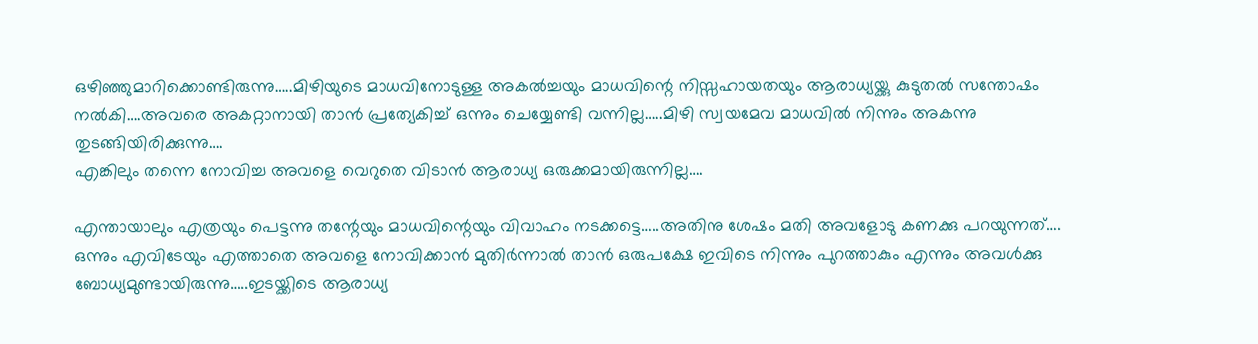ഒഴിഞ്ഞുമാറിക്കൊണ്ടിരുന്നു…..മിഴിയുടെ മാധവിനോടുള്ള അകൽച്ചയും മാധവിന്റെ നിസ്സഹായതയും ആരാധ്യയ്ക്കു കുടുതൽ സന്തോഷം നൽകി….അവരെ അകറ്റാനായി താൻ പ്രത്യേകിച്ച് ഒന്നും ചെയ്യേണ്ടി വന്നില്ല…..മിഴി സ്വയമേവ മാധവിൽ നിന്നും അകന്നു തുടങ്ങിയിരിക്കുന്നു….
എങ്കിലും തന്നെ നോവിച്ച അവളെ വെറുതെ വിടാൻ ആരാധ്യ ഒരുക്കമായിരുന്നില്ല….

എന്തായാലും എത്രയും പെട്ടന്നു തന്റേയും മാധവിന്റെയും വിവാഹം നടക്കട്ടെ…..അതിനു ശേഷം മതി അവളോടു കണക്കു പറയുന്നത്….
ഒന്നും എവിടേയും എത്താതെ അവളെ നോവിക്കാൻ മുതിർന്നാൽ താൻ ഒരുപക്ഷേ ഇവിടെ നിന്നും പുറത്താകും എന്നും അവൾക്കു ബോധ്യമുണ്ടായിരുന്നു…..ഇടയ്ക്കിടെ ആരാധ്യ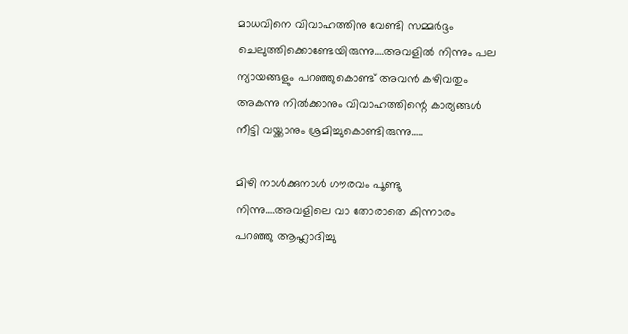മാധവിനെ വിവാഹത്തിനു വേണ്ടി സമ്മർദ്ദം ചെലുത്തിക്കൊണ്ടേയിരുന്നു….അവളിൽ നിന്നും പല ന്യായങ്ങളും പറഞ്ഞുകൊണ്ട് അവൻ കഴിവതും അകന്നു നിൽക്കാനും വിവാഹത്തിന്റെ കാര്യങ്ങൾ നീട്ടി വയ്ക്കാനും ശ്രമിച്ചുകൊണ്ടിരുന്നു…..

മിഴി നാൾക്കുനാൾ ഗൗരവം പൂണ്ടു നിന്നു….അവളിലെ വാ തോരാതെ കിന്നാരം പറഞ്ഞു ആഹ്ലാദിച്ചു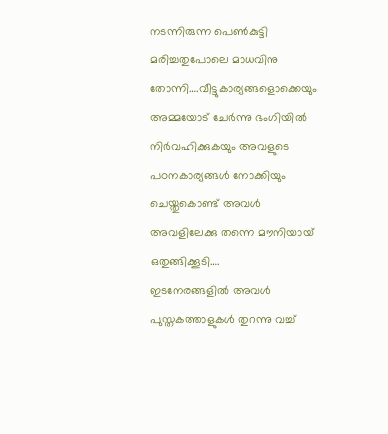നടന്നിരുന്ന പെൺകുട്ടി മരിച്ചതുപോലെ മാധവിനു തോന്നി….വീട്ടുകാര്യങ്ങളൊക്കെയും അമ്മയോട് ചേർന്നു ഭംഗിയിൽ നിർവഹിക്കുകയും അവളുടെ പഠനകാര്യങ്ങൾ നോക്കിയും ചെയ്തുകൊണ്ട് അവൾ അവളിലേക്കു തന്നെ മൗനിയായ് ഒതുങ്ങിക്കൂടി….
ഇടനേരങ്ങളിൽ അവൾ പുസ്തകത്താളുകൾ തുറന്നു വച്ച്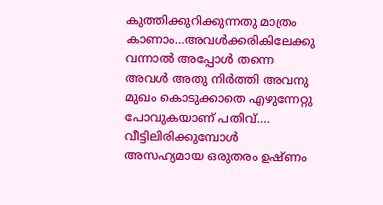കുത്തിക്കുറിക്കുന്നതു മാത്രം കാണാം…അവൾക്കരികിലേക്കു വന്നാൽ അപ്പോൾ തന്നെ അവൾ അതു നിർത്തി അവനു മുഖം കൊടുക്കാതെ എഴുന്നേറ്റു പോവുകയാണ് പതിവ്….
വീട്ടിലിരിക്കുമ്പോൾ അസഹ്യമായ ഒരുതരം ഉഷ്ണം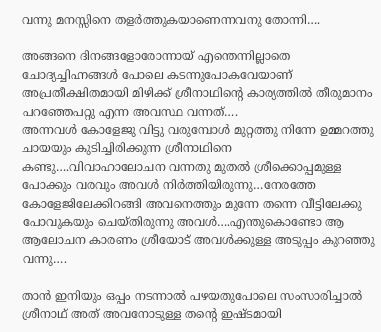വന്നു മനസ്സിനെ തളർത്തുകയാണെന്നവനു തോന്നി….

അങ്ങനെ ദിനങ്ങളോരോന്നായ് എന്തെന്നില്ലാതെ ചോദ്യച്ചിഹ്നങ്ങൾ പോലെ കടന്നുപോകവേയാണ് അപ്രതീക്ഷിതമായി മിഴിക്ക് ശ്രീനാഥിന്റെ കാര്യത്തിൽ തീരുമാനം പറഞ്ഞേപറ്റു എന്ന അവസ്ഥ വന്നത്….
അന്നവൾ കോളേജു വിട്ടു വരുമ്പോൾ മുറ്റത്തു നിന്നേ ഉമ്മറത്തു ചായയും കുടിച്ചിരിക്കുന്ന ശ്രീനാഥിനെ കണ്ടു….വിവാഹാലോചന വന്നതു മുതൽ ശ്രീക്കൊപ്പമുള്ള പോക്കും വരവും അവൾ നിർത്തിയിരുന്നു…നേരത്തേ കോളേജിലേക്കിറങ്ങി അവനെത്തും മുന്നേ തന്നെ വീട്ടിലേക്കു പോവുകയും ചെയ്തിരുന്നു അവൾ….എന്തുകൊണ്ടോ ആ ആലോചന കാരണം ശ്രീയോട് അവൾക്കുള്ള അടുപ്പം കുറഞ്ഞു വന്നു….

താൻ ഇനിയും ഒപ്പം നടന്നാൽ പഴയതുപോലെ സംസാരിച്ചാൽ ശ്രീനാഥ് അത് അവനോടുള്ള തന്റെ ഇഷ്ടമായി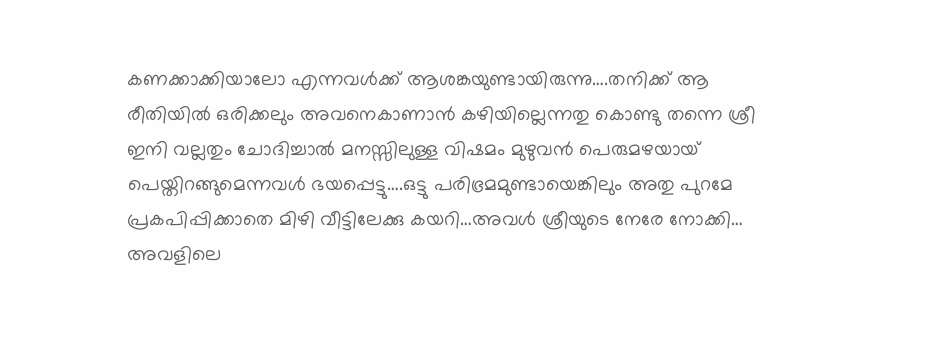കണക്കാക്കിയാലോ എന്നവൾക്ക് ആശങ്കയുണ്ടായിരുന്നു….തനിക്ക് ആ രീതിയിൽ ഒരിക്കലും അവനെകാണാൻ കഴിയില്ലെന്നതു കൊണ്ടു തന്നെ ശ്രീ ഇനി വല്ലതും ചോദിച്ചാൽ മനസ്സിലുള്ള വിഷമം മുഴുവൻ പെരുമഴയായ് പെയ്തിറങ്ങുമെന്നവൾ ഭയപ്പെട്ടു….ഒട്ടു പരിഭ്രമമുണ്ടായെങ്കിലും അതു പുറമേ പ്രകപിപ്പിക്കാതെ മിഴി വീട്ടിലേക്കു കയറി…അവൾ ശ്രീയുടെ നേരേ നോക്കി… അവളിലെ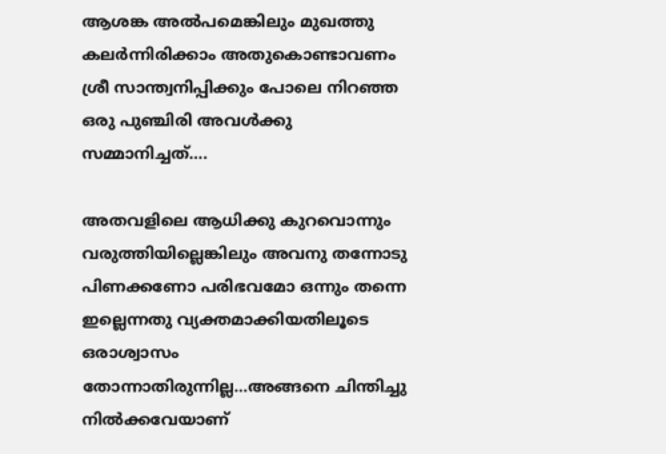ആശങ്ക അൽപമെങ്കിലും മുഖത്തു കലർന്നിരിക്കാം അതുകൊണ്ടാവണം ശ്രീ സാന്ത്വനിപ്പിക്കും പോലെ നിറഞ്ഞ ഒരു പുഞ്ചിരി അവൾക്കു സമ്മാനിച്ചത്….

അതവളിലെ ആധിക്കു കുറവൊന്നും വരുത്തിയില്ലെങ്കിലും അവനു തന്നോടു പിണക്കണോ പരിഭവമോ ഒന്നും തന്നെ ഇല്ലെന്നതു വ്യക്തമാക്കിയതിലൂടെ ഒരാശ്വാസം തോന്നാതിരുന്നില്ല…അങ്ങനെ ചിന്തിച്ചു നിൽക്കവേയാണ്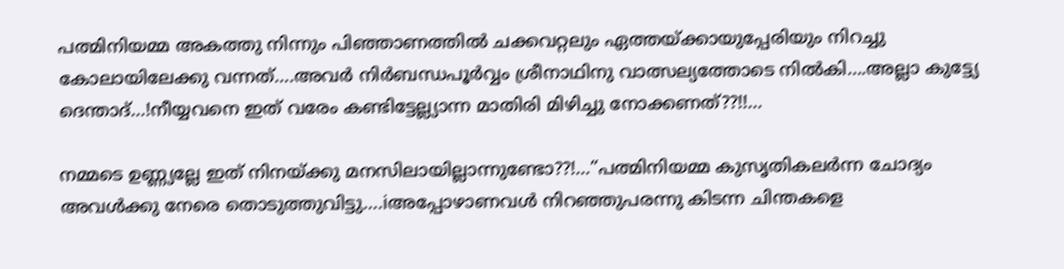പത്മിനിയമ്മ അകത്തു നിന്നും പിഞ്ഞാണത്തിൽ ചക്കവറ്റലും ഏത്തയ്ക്കായുപ്പേരിയും നിറച്ചു കോലായിലേക്കു വന്നത്….അവർ നിർബന്ധപൂർവ്വം ശ്രീനാഥിനു വാത്സല്യത്തോടെ നിൽകി….അല്ലാ കുട്ട്യേ ദെന്താദ്…!നീയ്യവനെ ഇത് വരേം കണ്ടിട്ടേല്ല്യാന്ന മാതിരി മിഴിച്ചു നോക്കണത്??!!…

നമ്മടെ ഉണ്ണ്യല്ലേ ഇത് നിനയ്ക്കു മനസിലായില്ലാന്നുണ്ടോ??!…”പത്മിനിയമ്മ കുസൃതികലർന്ന ചോദ്യം അവൾക്കു നേരെ തൊടുത്തുവിട്ടു….iഅപ്പോഴാണവൾ നിറഞ്ഞുപരന്നു കിടന്ന ചിന്തകളെ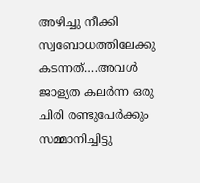അഴിച്ചു നീക്കി സ്വബോധത്തിലേക്കു കടന്നത്….അവൾ ജാള്യത കലർന്ന ഒരു ചിരി രണ്ടുപേർക്കും സമ്മാനിച്ചിട്ടു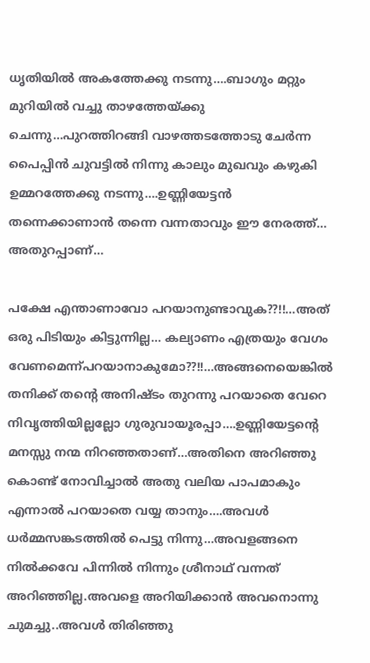ധൃതിയിൽ അകത്തേക്കു നടന്നു….ബാഗും മറ്റും മുറിയിൽ വച്ചു താഴത്തേയ്ക്കു ചെന്നു…പുറത്തിറങ്ങി വാഴത്തടത്തോടു ചേർന്ന പൈപ്പിൻ ചുവട്ടിൽ നിന്നു കാലും മുഖവും കഴുകി ഉമ്മറത്തേക്കു നടന്നു….ഉണ്ണിയേട്ടൻ തന്നെക്കാണാൻ തന്നെ വന്നതാവും ഈ നേരത്ത്… അതുറപ്പാണ്…

പക്ഷേ എന്താണാവോ പറയാനുണ്ടാവുക??!!…അത് ഒരു പിടിയും കിട്ടുന്നില്ല… കല്യാണം എത്രയും വേഗം വേണമെന്ന്പറയാനാകുമോ??!!…അങ്ങനെയെങ്കിൽ തനിക്ക് തന്റെ അനിഷ്ടം തുറന്നു പറയാതെ വേറെ നിവൃത്തിയില്ലല്ലോ ഗുരുവായൂരപ്പാ….ഉണ്ണിയേട്ടന്റെ മനസ്സു നന്മ നിറഞ്ഞതാണ്…അതിനെ അറിഞ്ഞു കൊണ്ട് നോവിച്ചാൽ അതു വലിയ പാപമാകും എന്നാൽ പറയാതെ വയ്യ താനും….അവൾ ധർമ്മസങ്കടത്തിൽ പെട്ടു നിന്നു…അവളങ്ങനെ നിൽക്കവേ പിന്നിൽ നിന്നും ശ്രീനാഥ് വന്നത് അറിഞ്ഞില്ല.അവളെ അറിയിക്കാൻ അവനൊന്നു ചുമച്ചു..അവൾ തിരിഞ്ഞു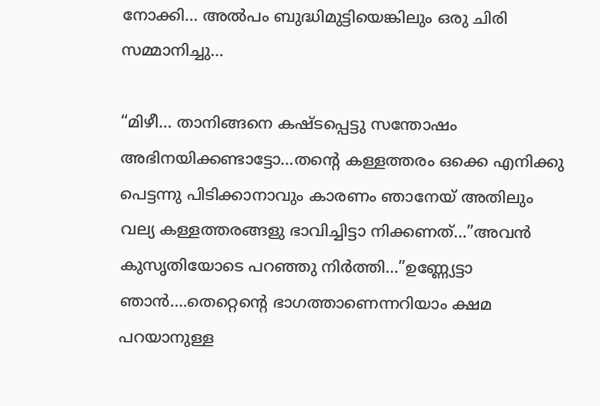നോക്കി… അൽപം ബുദ്ധിമുട്ടിയെങ്കിലും ഒരു ചിരി സമ്മാനിച്ചു…

“മിഴീ… താനിങ്ങനെ കഷ്ടപ്പെട്ടു സന്തോഷം അഭിനയിക്കണ്ടാട്ടോ…തന്റെ കള്ളത്തരം ഒക്കെ എനിക്കു പെട്ടന്നു പിടിക്കാനാവും കാരണം ഞാനേയ് അതിലും വല്യ കള്ളത്തരങ്ങളു ഭാവിച്ചിട്ടാ നിക്കണത്…”അവൻ കുസൃതിയോടെ പറഞ്ഞു നിർത്തി…”ഉണ്ണ്യേട്ടാ ഞാൻ….തെറ്റെന്റെ ഭാഗത്താണെന്നറിയാം ക്ഷമ പറയാനുള്ള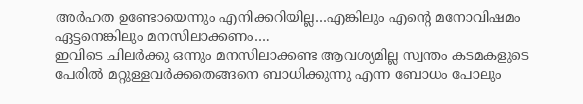അർഹത ഉണ്ടോയെന്നും എനിക്കറിയില്ല…എങ്കിലും എന്റെ മനോവിഷമം ഏട്ടനെങ്കിലും മനസിലാക്കണം….
ഇവിടെ ചിലർക്കു ഒന്നും മനസിലാക്കണ്ട ആവശ്യമില്ല സ്വന്തം കടമകളുടെ പേരിൽ മറ്റുള്ളവർക്കതെങ്ങനെ ബാധിക്കുന്നു എന്ന ബോധം പോലും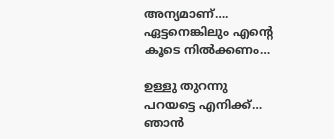അന്യമാണ്….
ഏട്ടനെങ്കിലും എന്റെ കൂടെ നിൽക്കണം…

ഉള്ളു തുറന്നു പറയട്ടെ എനിക്ക്… ഞാൻ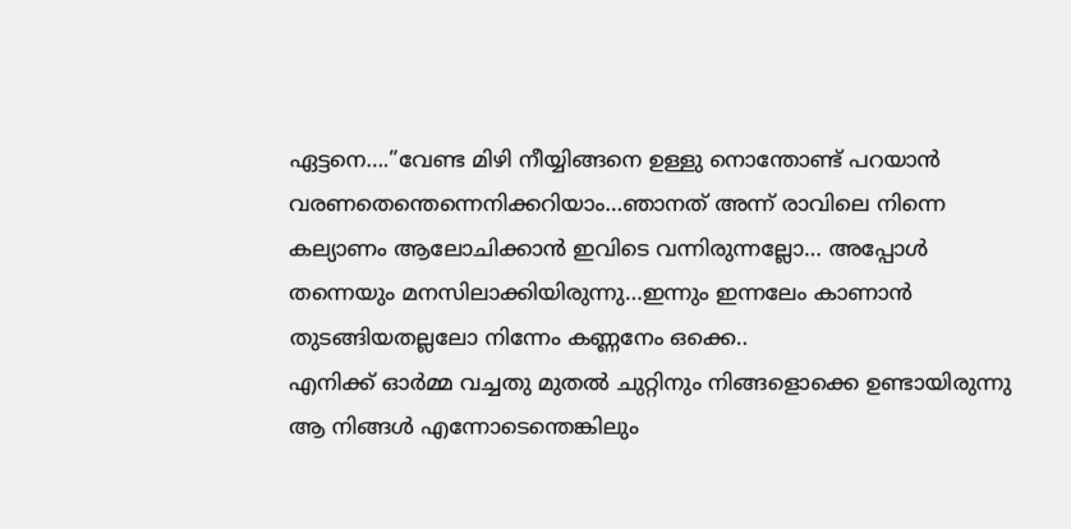ഏട്ടനെ….”വേണ്ട മിഴി നീയ്യിങ്ങനെ ഉള്ളു നൊന്തോണ്ട് പറയാൻ വരണതെന്തെന്നെനിക്കറിയാം…ഞാനത് അന്ന് രാവിലെ നിന്നെ കല്യാണം ആലോചിക്കാൻ ഇവിടെ വന്നിരുന്നല്ലോ… അപ്പോൾ തന്നെയും മനസിലാക്കിയിരുന്നു…ഇന്നും ഇന്നലേം കാണാൻ തുടങ്ങിയതല്ലലോ നിന്നേം കണ്ണനേം ഒക്കെ..
എനിക്ക് ഓർമ്മ വച്ചതു മുതൽ ചുറ്റിനും നിങ്ങളൊക്കെ ഉണ്ടായിരുന്നു ആ നിങ്ങൾ എന്നോടെന്തെങ്കിലും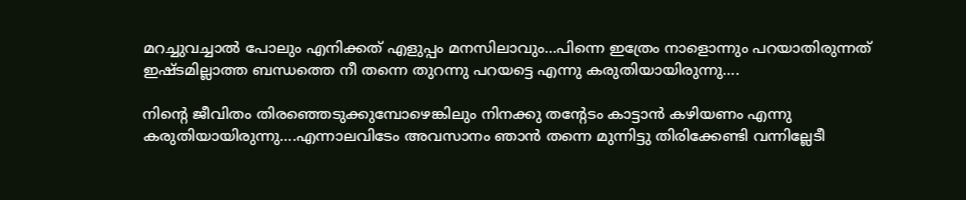മറച്ചുവച്ചാൽ പോലും എനിക്കത് എളുപ്പം മനസിലാവും…പിന്നെ ഇത്രേം നാളൊന്നും പറയാതിരുന്നത് ഇഷ്ടമില്ലാത്ത ബന്ധത്തെ നീ തന്നെ തുറന്നു പറയട്ടെ എന്നു കരുതിയായിരുന്നു….

നിന്റെ ജീവിതം തിരഞ്ഞെടുക്കുമ്പോഴെങ്കിലും നിനക്കു തന്റേടം കാട്ടാൻ കഴിയണം എന്നു കരുതിയായിരുന്നു….എന്നാലവിടേം അവസാനം ഞാൻ തന്നെ മുന്നിട്ടു തിരിക്കേണ്ടി വന്നില്ലേടീ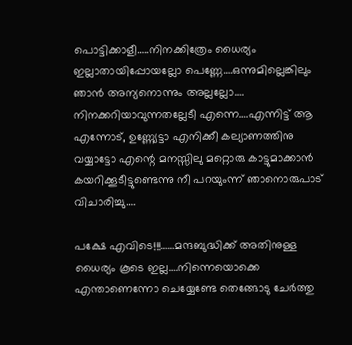പൊട്ടിക്കാളീ…..നിനക്കിത്രേം ധൈര്യം ഇല്ലാതായിപ്പോയല്ലോ പെണ്ണേ….ഒന്നുമില്ലെങ്കിലും ഞാൻ അന്യനൊന്നും അല്ലല്ലോ…. നിനക്കറിയാവുന്നതല്ലേടീ എന്നെ….എന്നിട്ട് ആ എന്നോട്, ഉണ്ണ്യേട്ടാ എനിക്കീ കല്യാണത്തിനു വയ്യാട്ടോ എന്റെ മനസ്സിലു മറ്റൊരു കാട്ടുമാക്കാൻ കയറിക്കൂടീട്ടുണ്ടെന്നു നീ പറയുംന്ന് ഞാനൊരുപാട് വിചാരിച്ചു….

പക്ഷേ എവിടെ!!!……മന്ദബുദ്ധിക്ക് അതിനുള്ള ധൈര്യം കൂടെ ഇല്ല….നിന്നെയൊക്കെ എന്താണെന്നോ ചെയ്യേണ്ടേ തെങ്ങോടു ചേർത്തു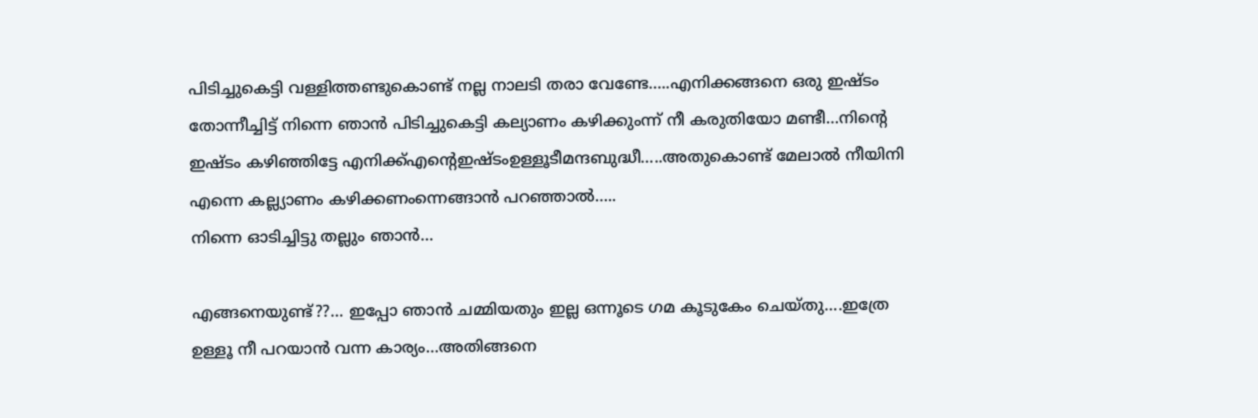പിടിച്ചുകെട്ടി വള്ളിത്തണ്ടുകൊണ്ട് നല്ല നാലടി തരാ വേണ്ടേ…..എനിക്കങ്ങനെ ഒരു ഇഷ്ടം തോന്നീച്ചിട്ട് നിന്നെ ഞാൻ പിടിച്ചുകെട്ടി കല്യാണം കഴിക്കുംന്ന് നീ കരുതിയോ മണ്ടീ…നിന്റെ ഇഷ്ടം കഴിഞ്ഞിട്ടേ എനിക്ക്എന്റെഇഷ്ടംഉള്ളൂടീമന്ദബുദ്ധീ…..അതുകൊണ്ട് മേലാൽ നീയിനി എന്നെ കല്ല്യാണം കഴിക്കണംന്നെങ്ങാൻ പറഞ്ഞാൽ…..
നിന്നെ ഓടിച്ചിട്ടു തല്ലും ഞാൻ…

എങ്ങനെയുണ്ട്??… ഇപ്പോ ഞാൻ ചമ്മിയതും ഇല്ല ഒന്നൂടെ ഗമ കൂടുകേം ചെയ്തു….ഇത്രേ ഉള്ളൂ നീ പറയാൻ വന്ന കാര്യം…അതിങ്ങനെ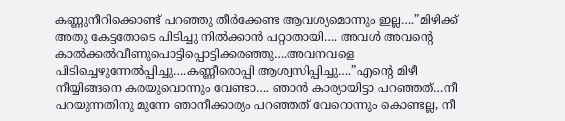കണ്ണുനീറിക്കൊണ്ട് പറഞ്ഞു തീർക്കേണ്ട ആവശ്യമൊന്നും ഇല്ല….”മിഴിക്ക് അതു കേട്ടതോടെ പിടിച്ചു നിൽക്കാൻ പറ്റാതായി…. അവൾ അവന്റെ കാൽക്കൽവീണുപൊട്ടിപ്പൊട്ടിക്കരഞ്ഞു….അവനവളെ പിടിച്ചെഴുന്നേൽപ്പിച്ചു….കണ്ണീരൊപ്പി ആശ്വസിപ്പിച്ചു….”എന്റെ മിഴീ നീയ്യിങ്ങനെ കരയുവൊന്നും വേണ്ടാ…. ഞാൻ കാര്യായിട്ടാ പറഞ്ഞത്…നീ പറയുന്നതിനു മുന്നേ ഞാനീക്കാര്യം പറഞ്ഞത് വേറൊന്നും കൊണ്ടല്ല, നീ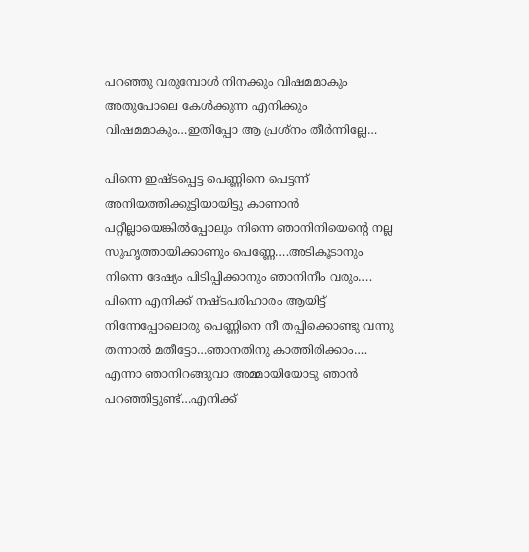പറഞ്ഞു വരുമ്പോൾ നിനക്കും വിഷമമാകും അതുപോലെ കേൾക്കുന്ന എനിക്കും വിഷമമാകും…ഇതിപ്പോ ആ പ്രശ്നം തീർന്നില്ലേ…

പിന്നെ ഇഷ്ടപ്പെട്ട പെണ്ണിനെ പെട്ടന്ന് അനിയത്തിക്കുട്ടിയായിട്ടു കാണാൻ പറ്റീല്ലായെങ്കിൽപ്പോലും നിന്നെ ഞാനിനിയെന്റെ നല്ല സുഹൃത്തായിക്കാണും പെണ്ണേ….അടികൂടാനും നിന്നെ ദേഷ്യം പിടിപ്പിക്കാനും ഞാനിനീം വരും….
പിന്നെ എനിക്ക് നഷ്ടപരിഹാരം ആയിട്ട് നിന്നേപ്പോലൊരു പെണ്ണിനെ നീ തപ്പിക്കൊണ്ടു വന്നു തന്നാൽ മതീട്ടോ…ഞാനതിനു കാത്തിരിക്കാം….
എന്നാ ഞാനിറങ്ങുവാ അമ്മായിയോടു ഞാൻ പറഞ്ഞിട്ടുണ്ട്…എനിക്ക്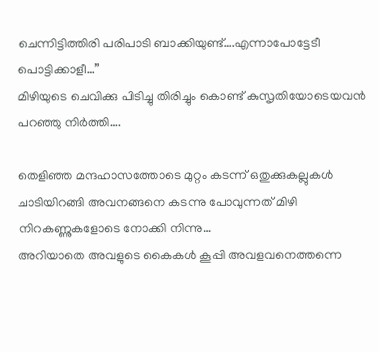ചെന്നിട്ടിത്തിരി പരിപാടി ബാക്കിയുണ്ട്….എന്നാപോട്ടേടീ പൊട്ടിക്കാളീ…”
മിഴിയുടെ ചെവിക്കു പിടിച്ചു തിരിച്ചും കൊണ്ട് കുസൃതിയോടെയവൻ പറഞ്ഞു നിർത്തി….

തെളിഞ്ഞ മന്ദഹാസത്തോടെ മുറ്റം കടന്ന് ഒതുക്കുകല്ലുകൾ ചാടിയിറങ്ങി അവനങ്ങനെ കടന്നു പോവുന്നത് മിഴി നിറകണ്ണുകളോടെ നോക്കി നിന്നു…
അറിയാതെ അവളുടെ കൈകൾ കൂപ്പി അവളവനെത്തന്നെ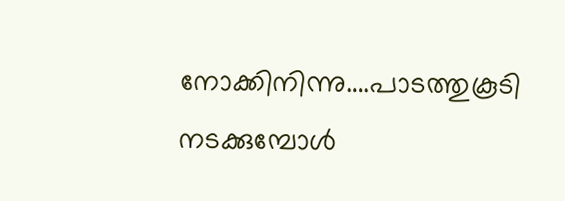നോക്കിനിന്നു….പാടത്തുകൂടി നടക്കുമ്പോൾ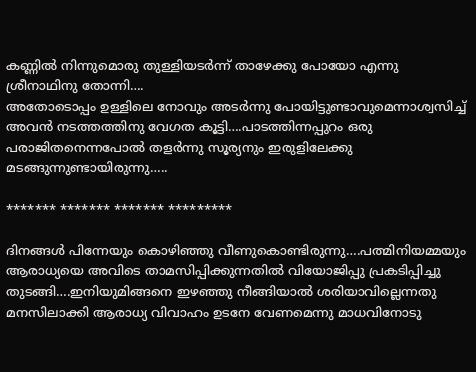കണ്ണിൽ നിന്നുമൊരു തുള്ളിയടർന്ന് താഴേക്കു പോയോ എന്നു ശ്രീനാഥിനു തോന്നി….
അതോടൊപ്പം ഉള്ളിലെ നോവും അടർന്നു പോയിട്ടുണ്ടാവുമെന്നാശ്വസിച്ച് അവൻ നടത്തത്തിനു വേഗത കൂട്ടി….പാടത്തിന്നപ്പുറം ഒരു പരാജിതനെന്നപോൽ തളർന്നു സൂര്യനും ഇരുളിലേക്കു മടങ്ങുന്നുണ്ടായിരുന്നു…..

******* ******* ******* *********

ദിനങ്ങൾ പിന്നേയും കൊഴിഞ്ഞു വീണുകൊണ്ടിരുന്നു….പത്മിനിയമ്മയും ആരാധ്യയെ അവിടെ താമസിപ്പിക്കുന്നതിൽ വിയോജിപ്പു പ്രകടിപ്പിച്ചു തുടങ്ങി….ഇനിയുമിങ്ങനെ ഇഴഞ്ഞു നീങ്ങിയാൽ ശരിയാവില്ലെന്നതു മനസിലാക്കി ആരാധ്യ വിവാഹം ഉടനേ വേണമെന്നു മാധവിനോടു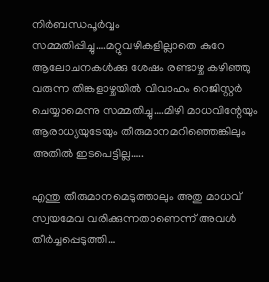നിർബന്ധപൂർവ്വം സമ്മതിപ്പിച്ചു….മറ്റുവഴികളില്ലാതെ കുറേ ആലോചനകൾക്കു ശേഷം രണ്ടാഴ്ച കഴിഞ്ഞു വരുന്ന തിങ്കളാഴ്ചയിൽ വിവാഹം റെജിസ്റ്റർ ചെയ്യാമെന്നു സമ്മതിച്ചു….മിഴി മാധവിന്റേയും ആരാധ്യയുടേയും തീരുമാനമറിഞ്ഞെങ്കിലും അതിൽ ഇടപെട്ടില്ല…..

എന്തു തീരുമാനമെടുത്താലും അതു മാധവ് സ്വയമേവ വരിക്കുന്നതാണെന്ന് അവൾ തീർച്ചപ്പെടുത്തി…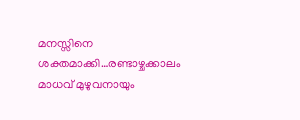മനസ്സിനെ ശക്തമാക്കി…രണ്ടാഴ്ചക്കാലം മാധവ് മുഴുവനായും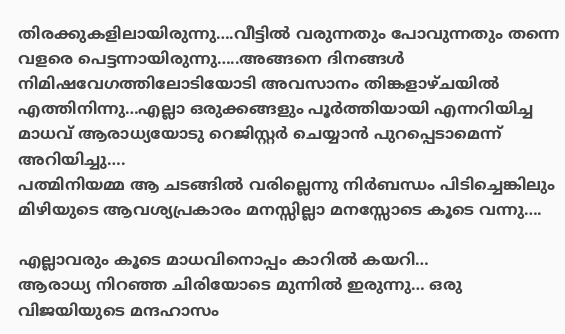തിരക്കുകളിലായിരുന്നു….വീട്ടിൽ വരുന്നതും പോവുന്നതും തന്നെ വളരെ പെട്ടന്നായിരുന്നു…..അങ്ങനെ ദിനങ്ങൾ നിമിഷവേഗത്തിലോടിയോടി അവസാനം തിങ്കളാഴ്ചയിൽ എത്തിനിന്നു…എല്ലാ ഒരുക്കങ്ങളും പൂർത്തിയായി എന്നറിയിച്ച മാധവ് ആരാധ്യയോടു റെജിസ്റ്റർ ചെയ്യാൻ പുറപ്പെടാമെന്ന് അറിയിച്ചു….
പത്മിനിയമ്മ ആ ചടങ്ങിൽ വരില്ലെന്നു നിർബന്ധം പിടിച്ചെങ്കിലും മിഴിയുടെ ആവശ്യപ്രകാരം മനസ്സില്ലാ മനസ്സോടെ കൂടെ വന്നു….

എല്ലാവരും കൂടെ മാധവിനൊപ്പം കാറിൽ കയറി…
ആരാധ്യ നിറഞ്ഞ ചിരിയോടെ മുന്നിൽ ഇരുന്നു… ഒരു വിജയിയുടെ മന്ദഹാസം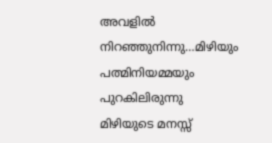അവളിൽ നിറഞ്ഞുനിന്നു…മിഴിയും പത്മിനിയമ്മയും പുറകിലിരുന്നു മിഴിയുടെ മനസ്സ്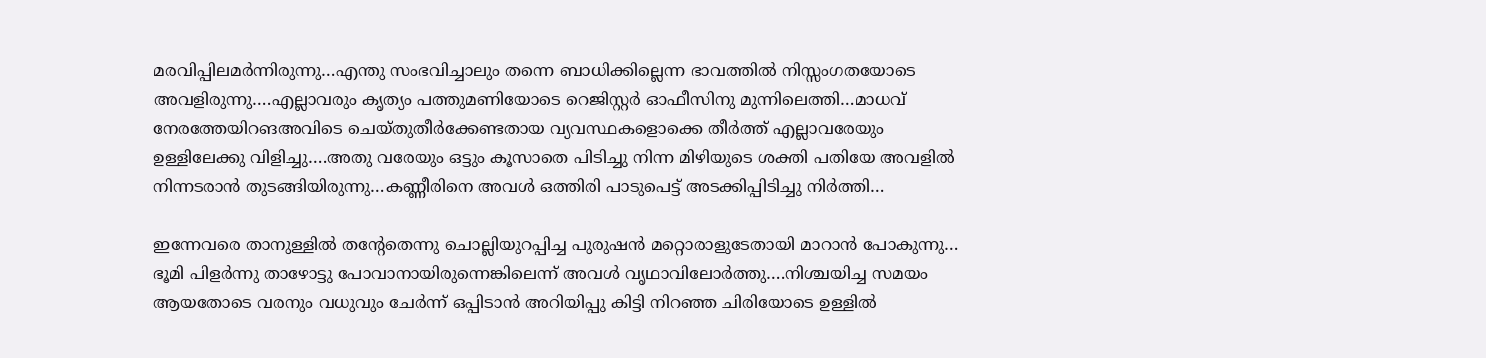മരവിപ്പിലമർന്നിരുന്നു…എന്തു സംഭവിച്ചാലും തന്നെ ബാധിക്കില്ലെന്ന ഭാവത്തിൽ നിസ്സംഗതയോടെ അവളിരുന്നു….എല്ലാവരും കൃത്യം പത്തുമണിയോടെ റെജിസ്റ്റർ ഓഫീസിനു മുന്നിലെത്തി…മാധവ് നേരത്തേയിറങഅവിടെ ചെയ്തുതീർക്കേണ്ടതായ വ്യവസ്ഥകളൊക്കെ തീർത്ത് എല്ലാവരേയും ഉള്ളിലേക്കു വിളിച്ചു….അതു വരേയും ഒട്ടും കൂസാതെ പിടിച്ചു നിന്ന മിഴിയുടെ ശക്തി പതിയേ അവളിൽ നിന്നടരാൻ തുടങ്ങിയിരുന്നു…കണ്ണീരിനെ അവൾ ഒത്തിരി പാടുപെട്ട് അടക്കിപ്പിടിച്ചു നിർത്തി…

ഇന്നേവരെ താനുള്ളിൽ തന്റേതെന്നു ചൊല്ലിയുറപ്പിച്ച പുരുഷൻ മറ്റൊരാളുടേതായി മാറാൻ പോകുന്നു…
ഭൂമി പിളർന്നു താഴോട്ടു പോവാനായിരുന്നെങ്കിലെന്ന് അവൾ വൃഥാവിലോർത്തു….നിശ്ചയിച്ച സമയം ആയതോടെ വരനും വധുവും ചേർന്ന് ഒപ്പിടാൻ അറിയിപ്പു കിട്ടി നിറഞ്ഞ ചിരിയോടെ ഉള്ളിൽ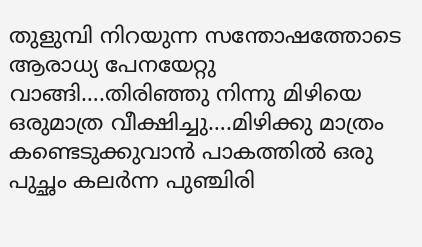തുളുമ്പി നിറയുന്ന സന്തോഷത്തോടെ ആരാധ്യ പേനയേറ്റു വാങ്ങി….തിരിഞ്ഞു നിന്നു മിഴിയെ ഒരുമാത്ര വീക്ഷിച്ചു….മിഴിക്കു മാത്രം കണ്ടെടുക്കുവാൻ പാകത്തിൽ ഒരു പുച്ഛം കലർന്ന പുഞ്ചിരി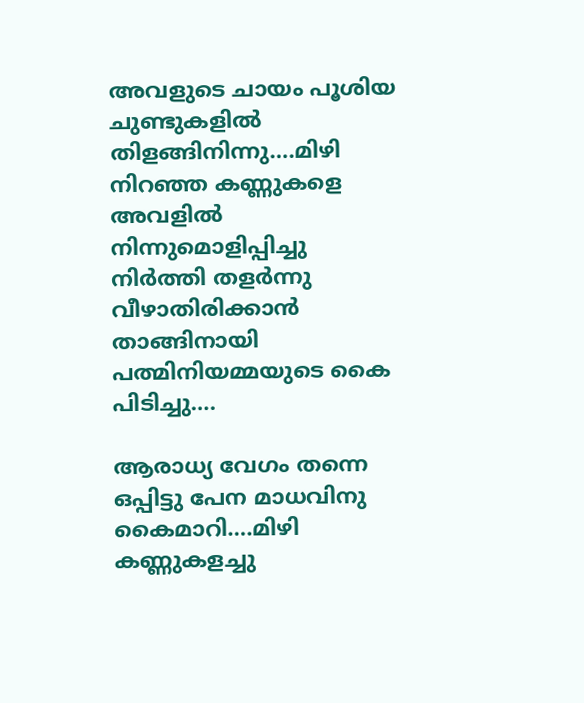അവളുടെ ചായം പൂശിയ ചുണ്ടുകളിൽ തിളങ്ങിനിന്നു….മിഴി നിറഞ്ഞ കണ്ണുകളെ അവളിൽ നിന്നുമൊളിപ്പിച്ചു നിർത്തി തളർന്നു വീഴാതിരിക്കാൻ താങ്ങിനായി പത്മിനിയമ്മയുടെ കൈ പിടിച്ചു….

ആരാധ്യ വേഗം തന്നെ ഒപ്പിട്ടു പേന മാധവിനു കൈമാറി….മിഴി കണ്ണുകളച്ചു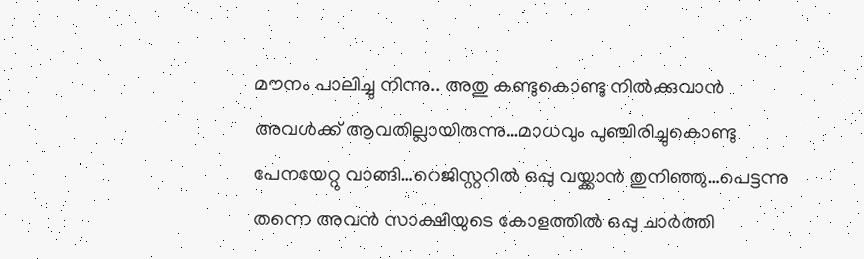മൗനം പാലിച്ചു നിന്നു.. അതു കണ്ടുകൊണ്ടു നിൽക്കുവാൻ അവൾക്ക് ആവതില്ലായിരുന്നു…മാധവും പുഞ്ചിരിച്ചുകൊണ്ടു പേനയേറ്റു വാങ്ങി…റെജിസ്റ്ററിൽ ഒപ്പു വയ്ക്കാൻ തുനിഞ്ഞു…പെട്ടന്നു തന്നെ അവൻ സാക്ഷിയുടെ കോളത്തിൽ ഒപ്പു ചാർത്തി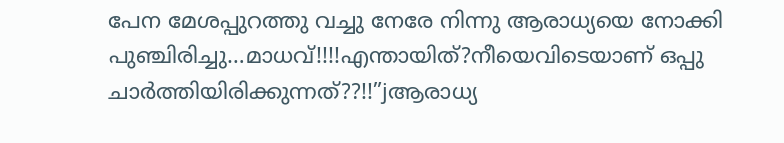പേന മേശപ്പുറത്തു വച്ചു നേരേ നിന്നു ആരാധ്യയെ നോക്കി പുഞ്ചിരിച്ചു…മാധവ്!!!!എന്തായിത്?നീയെവിടെയാണ് ഒപ്പു ചാർത്തിയിരിക്കുന്നത്??!!”jആരാധ്യ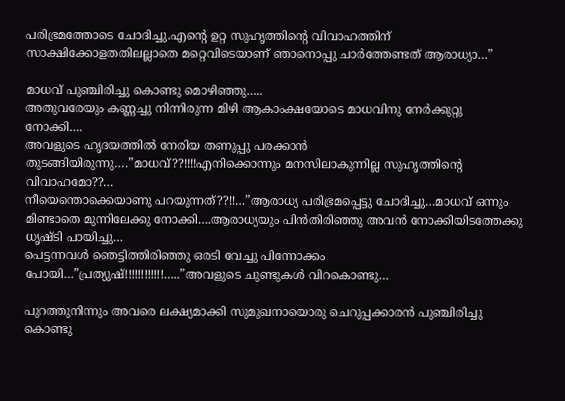പരിഭ്രമത്തോടെ ചോദിച്ചു.എന്റെ ഉറ്റ സുഹൃത്തിന്റെ വിവാഹത്തിന് സാക്ഷിക്കോളതതിലല്ലാതെ മറ്റെവിടെയാണ് ഞാനൊപ്പു ചാർത്തേണ്ടത് ആരാധ്യാ…”

മാധവ് പുഞ്ചിരിച്ചു കൊണ്ടു മൊഴിഞ്ഞു…..
അതുവരേയും കണ്ണച്ചു നിന്നിരുന്ന മിഴി ആകാംക്ഷയോടെ മാധവിനു നേർക്കുറ്റു നോക്കി….
അവളുടെ ഹൃദയത്തിൽ നേരിയ തണുപ്പു പരക്കാൻ തുടങ്ങിയിരുന്നു….”മാധവ്??!!!!എനിക്കൊന്നും മനസിലാകുന്നില്ല സുഹൃത്തിന്റെ വിവാഹമോ??…
നീയെന്തൊക്കെയാണു പറയുന്നത്??!!…”ആരാധ്യ പരിഭ്രമപ്പെട്ടു ചോദിച്ചു…മാധവ് ഒന്നും മിണ്ടാതെ മുന്നിലേക്കു നോക്കി….ആരാധ്യയും പിൻതിരിഞ്ഞു അവൻ നോക്കിയിടത്തേക്കു ധൃഷ്ടി പായിച്ചു…
പെട്ടന്നവൾ ഞെട്ടിത്തിരിഞ്ഞു ഒരടി വേച്ചു പിന്നോക്കം പോയി…”പ്രത്യുഷ്!!!!!!!!!!!!…..”അവളുടെ ചുണ്ടുകൾ വിറകൊണ്ടു…

പുറത്തുനിന്നും അവരെ ലക്ഷ്യമാക്കി സുമുഖനായൊരു ചെറുപ്പക്കാരൻ പുഞ്ചിരിച്ചു കൊണ്ടു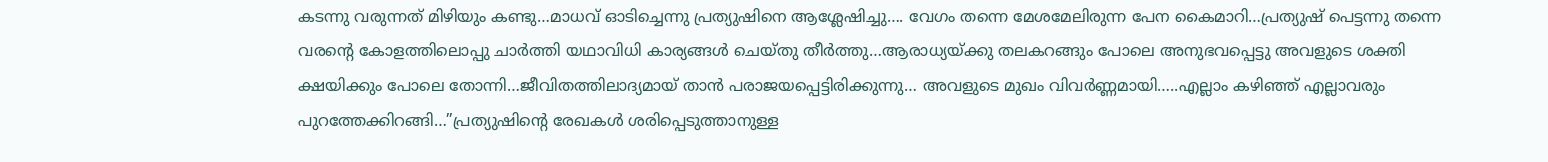കടന്നു വരുന്നത് മിഴിയും കണ്ടു…മാധവ് ഓടിച്ചെന്നു പ്രത്യുഷിനെ ആശ്ലേഷിച്ചു…. വേഗം തന്നെ മേശമേലിരുന്ന പേന കൈമാറി…പ്രത്യുഷ് പെട്ടന്നു തന്നെ വരന്റെ കോളത്തിലൊപ്പു ചാർത്തി യഥാവിധി കാര്യങ്ങൾ ചെയ്തു തീർത്തു…ആരാധ്യയ്ക്കു തലകറങ്ങും പോലെ അനുഭവപ്പെട്ടു അവളുടെ ശക്തി ക്ഷയിക്കും പോലെ തോന്നി…ജീവിതത്തിലാദ്യമായ് താൻ പരാജയപ്പെട്ടിരിക്കുന്നു… അവളുടെ മുഖം വിവർണ്ണമായി…..എല്ലാം കഴിഞ്ഞ് എല്ലാവരും പുറത്തേക്കിറങ്ങി…”പ്രത്യുഷിന്റെ രേഖകൾ ശരിപ്പെടുത്താനുള്ള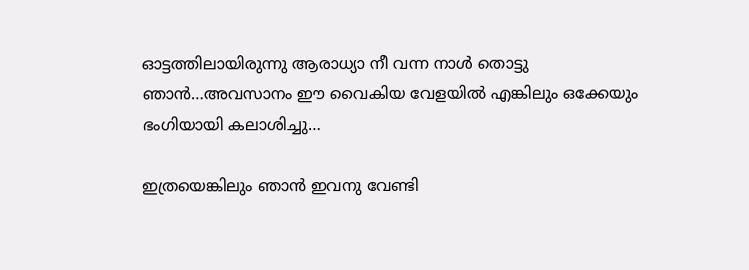ഓട്ടത്തിലായിരുന്നു ആരാധ്യാ നീ വന്ന നാൾ തൊട്ടു ഞാൻ…അവസാനം ഈ വൈകിയ വേളയിൽ എങ്കിലും ഒക്കേയും ഭംഗിയായി കലാശിച്ചു…

ഇത്രയെങ്കിലും ഞാൻ ഇവനു വേണ്ടി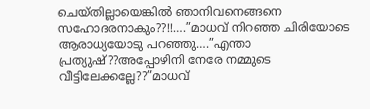ചെയ്തില്ലായെങ്കിൽ ഞാനിവനെങ്ങനെ സഹോദരനാകും??!!….”മാധവ് നിറഞ്ഞ ചിരിയോടെ ആരാധ്യയോടു പറഞ്ഞു….”എന്താ പ്രത്യുഷ്??അപ്പോഴിനി നേരേ നമ്മുടെ വീട്ടിലേക്കല്ലേ??”മാധവ്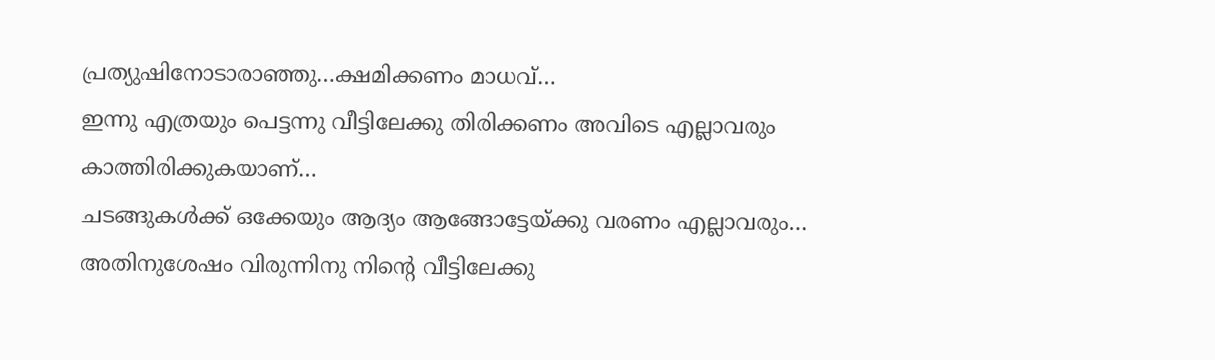പ്രത്യുഷിനോടാരാഞ്ഞു…ക്ഷമിക്കണം മാധവ്…
ഇന്നു എത്രയും പെട്ടന്നു വീട്ടിലേക്കു തിരിക്കണം അവിടെ എല്ലാവരും കാത്തിരിക്കുകയാണ്…
ചടങ്ങുകൾക്ക് ഒക്കേയും ആദ്യം ആങ്ങോട്ടേയ്ക്കു വരണം എല്ലാവരും… അതിനുശേഷം വിരുന്നിനു നിന്റെ വീട്ടിലേക്കു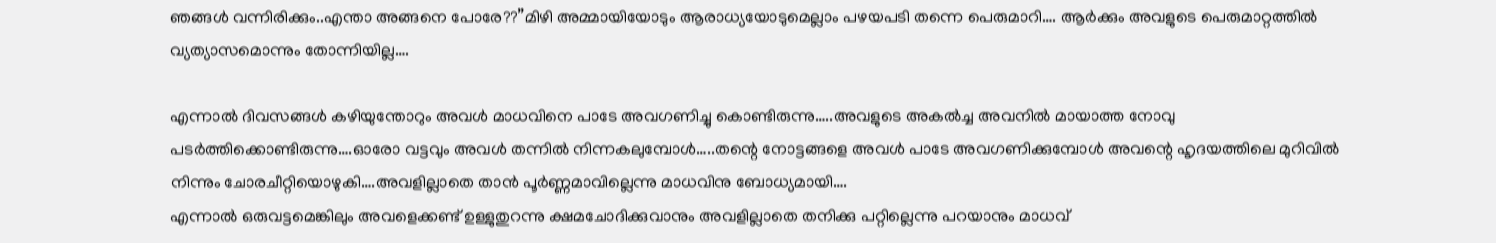ഞങ്ങൾ വന്നിരിക്കും..എന്താ അങ്ങനെ പോരേ??”മിഴി അമ്മായിയോടും ആരാധ്യയോടുമെല്ലാം പഴയപടി തന്നെ പെരുമാറി…. ആർക്കും അവളുടെ പെരുമാറ്റത്തിൽ വ്യത്യാസമൊന്നും തോന്നിയില്ല….

എന്നാൽ ദിവസങ്ങൾ കഴിയുന്തോറും അവൾ മാധവിനെ പാടേ അവഗണിച്ചു കൊണ്ടിരുന്നു…..അവളുടെ അകൽച്ച അവനിൽ മായാത്ത നോവു പടർത്തിക്കൊണ്ടിരുന്നു….ഓരോ വട്ടവും അവൾ തന്നിൽ നിന്നകലുമ്പോൾ…..തന്റെ നോട്ടങ്ങളെ അവൾ പാടേ അവഗണിക്കുമ്പോൾ അവന്റെ ഹൃദയത്തിലെ മുറിവിൽ നിന്നും ചോരചീറ്റിയൊഴുകി….അവളില്ലാതെ താൻ പൂർണ്ണമാവില്ലെന്നു മാധവിനു ബോധ്യമായി….
എന്നാൽ ഒരുവട്ടമെങ്കിലും അവളെക്കണ്ട് ഉള്ളുതുറന്നു ക്ഷമചോദിക്കുവാനും അവളില്ലാതെ തനിക്കു പറ്റില്ലെന്നു പറയാനും മാധവ്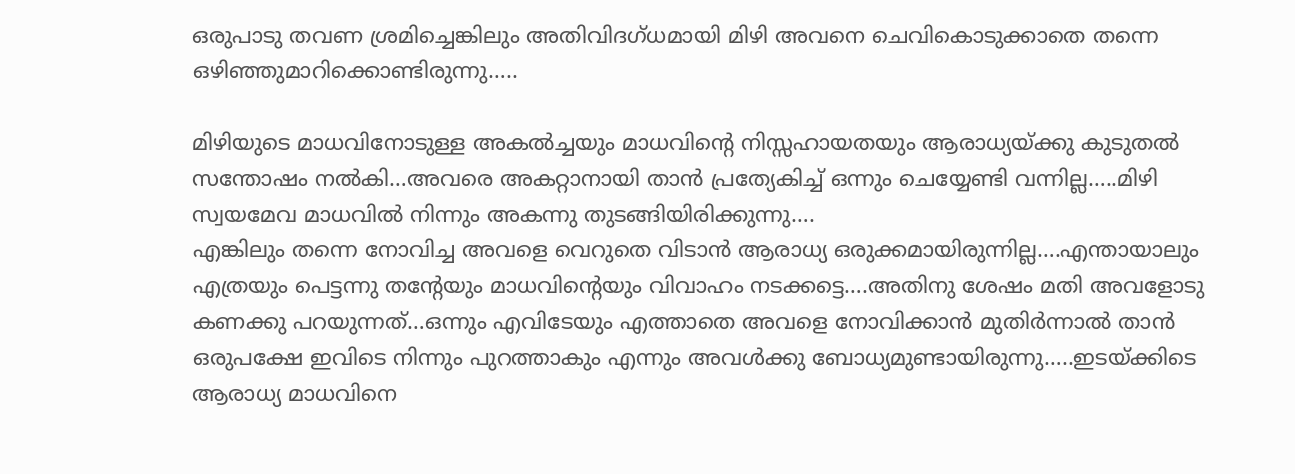ഒരുപാടു തവണ ശ്രമിച്ചെങ്കിലും അതിവിദഗ്ധമായി മിഴി അവനെ ചെവികൊടുക്കാതെ തന്നെ ഒഴിഞ്ഞുമാറിക്കൊണ്ടിരുന്നു…..

മിഴിയുടെ മാധവിനോടുള്ള അകൽച്ചയും മാധവിന്റെ നിസ്സഹായതയും ആരാധ്യയ്ക്കു കുടുതൽ സന്തോഷം നൽകി…അവരെ അകറ്റാനായി താൻ പ്രത്യേകിച്ച് ഒന്നും ചെയ്യേണ്ടി വന്നില്ല…..മിഴി സ്വയമേവ മാധവിൽ നിന്നും അകന്നു തുടങ്ങിയിരിക്കുന്നു….
എങ്കിലും തന്നെ നോവിച്ച അവളെ വെറുതെ വിടാൻ ആരാധ്യ ഒരുക്കമായിരുന്നില്ല….എന്തായാലും എത്രയും പെട്ടന്നു തന്റേയും മാധവിന്റെയും വിവാഹം നടക്കട്ടെ….അതിനു ശേഷം മതി അവളോടു കണക്കു പറയുന്നത്…ഒന്നും എവിടേയും എത്താതെ അവളെ നോവിക്കാൻ മുതിർന്നാൽ താൻ ഒരുപക്ഷേ ഇവിടെ നിന്നും പുറത്താകും എന്നും അവൾക്കു ബോധ്യമുണ്ടായിരുന്നു…..ഇടയ്ക്കിടെ ആരാധ്യ മാധവിനെ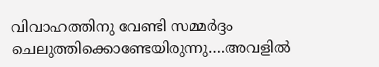വിവാഹത്തിനു വേണ്ടി സമ്മർദ്ദം ചെലുത്തിക്കൊണ്ടേയിരുന്നു….അവളിൽ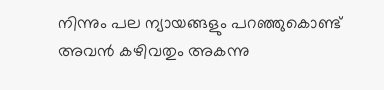നിന്നും പല ന്യായങ്ങളും പറഞ്ഞുകൊണ്ട് അവൻ കഴിവതും അകന്നു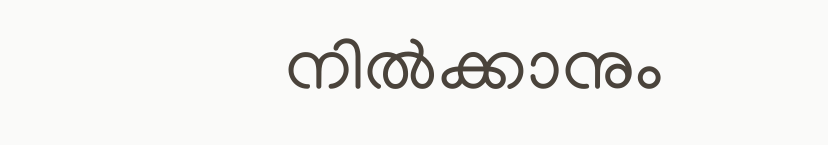നിൽക്കാനും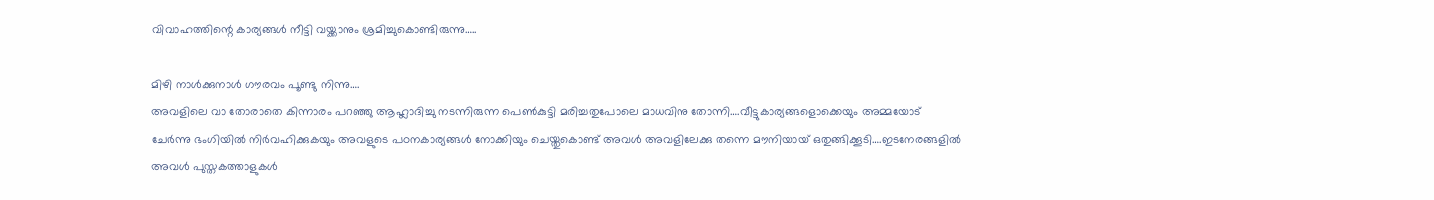വിവാഹത്തിന്റെ കാര്യങ്ങൾ നീട്ടി വയ്ക്കാനും ശ്രമിച്ചുകൊണ്ടിരുന്നു…..

മിഴി നാൾക്കുനാൾ ഗൗരവം പൂണ്ടു നിന്നു….
അവളിലെ വാ തോരാതെ കിന്നാരം പറഞ്ഞു ആഹ്ലാദിച്ചു നടന്നിരുന്ന പെൺകുട്ടി മരിച്ചതുപോലെ മാധവിനു തോന്നി….വീട്ടുകാര്യങ്ങളൊക്കെയും അമ്മയോട് ചേർന്നു ഭംഗിയിൽ നിർവഹിക്കുകയും അവളുടെ പഠനകാര്യങ്ങൾ നോക്കിയും ചെയ്തുകൊണ്ട് അവൾ അവളിലേക്കു തന്നെ മൗനിയായ് ഒതുങ്ങിക്കൂടി….ഇടനേരങ്ങളിൽ അവൾ പുസ്തകത്താളുകൾ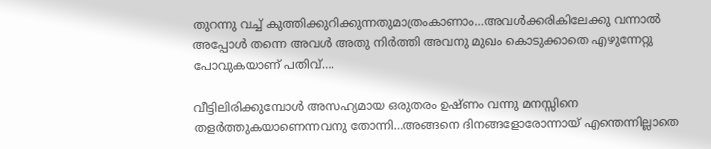തുറന്നു വച്ച് കുത്തിക്കുറിക്കുന്നതുമാത്രംകാണാം…അവൾക്കരികിലേക്കു വന്നാൽ അപ്പോൾ തന്നെ അവൾ അതു നിർത്തി അവനു മുഖം കൊടുക്കാതെ എഴുന്നേറ്റു പോവുകയാണ് പതിവ്….

വീട്ടിലിരിക്കുമ്പോൾ അസഹ്യമായ ഒരുതരം ഉഷ്ണം വന്നു മനസ്സിനെ തളർത്തുകയാണെന്നവനു തോന്നി…അങ്ങനെ ദിനങ്ങളോരോന്നായ് എന്തെന്നില്ലാതെ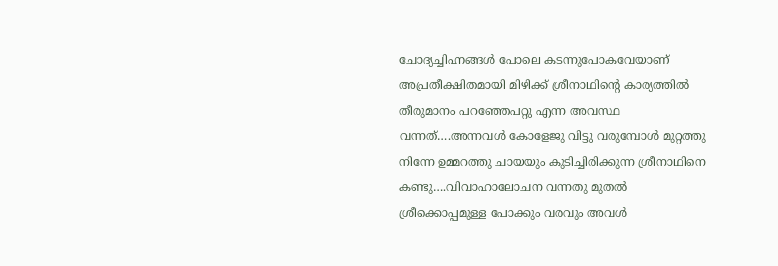ചോദ്യച്ചിഹ്നങ്ങൾ പോലെ കടന്നുപോകവേയാണ് അപ്രതീക്ഷിതമായി മിഴിക്ക് ശ്രീനാഥിന്റെ കാര്യത്തിൽ തീരുമാനം പറഞ്ഞേപറ്റു എന്ന അവസ്ഥ വന്നത്….അന്നവൾ കോളേജു വിട്ടു വരുമ്പോൾ മുറ്റത്തു നിന്നേ ഉമ്മറത്തു ചായയും കുടിച്ചിരിക്കുന്ന ശ്രീനാഥിനെ കണ്ടു….വിവാഹാലോചന വന്നതു മുതൽ ശ്രീക്കൊപ്പമുള്ള പോക്കും വരവും അവൾ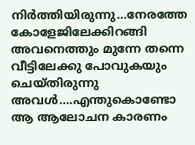നിർത്തിയിരുന്നു…നേരത്തേ കോളേജിലേക്കിറങ്ങി അവനെത്തും മുന്നേ തന്നെ വീട്ടിലേക്കു പോവുകയും ചെയ്തിരുന്നു അവൾ….എന്തുകൊണ്ടോ ആ ആലോചന കാരണം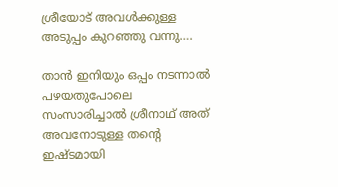ശ്രീയോട് അവൾക്കുള്ള അടുപ്പം കുറഞ്ഞു വന്നു….

താൻ ഇനിയും ഒപ്പം നടന്നാൽ പഴയതുപോലെ സംസാരിച്ചാൽ ശ്രീനാഥ് അത് അവനോടുള്ള തന്റെ ഇഷ്ടമായി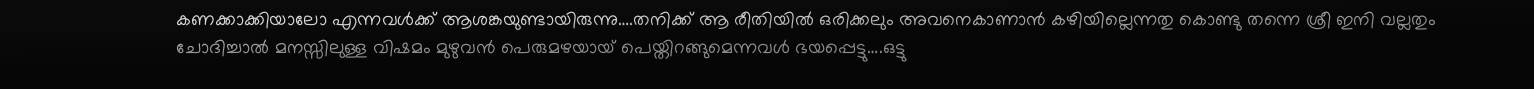കണക്കാക്കിയാലോ എന്നവൾക്ക് ആശങ്കയുണ്ടായിരുന്നു….തനിക്ക് ആ രീതിയിൽ ഒരിക്കലും അവനെകാണാൻ കഴിയില്ലെന്നതു കൊണ്ടു തന്നെ ശ്രീ ഇനി വല്ലതും ചോദിച്ചാൽ മനസ്സിലുള്ള വിഷമം മുഴുവൻ പെരുമഴയായ് പെയ്തിറങ്ങുമെന്നവൾ ഭയപ്പെട്ടു….ഒട്ടു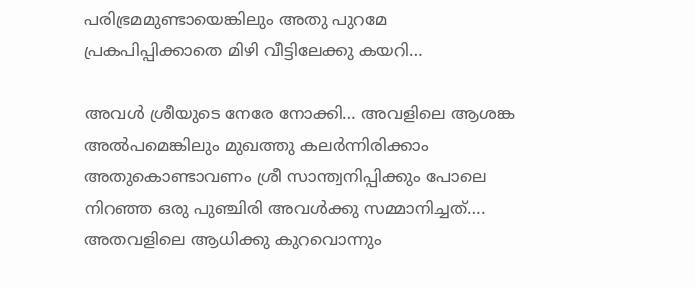പരിഭ്രമമുണ്ടായെങ്കിലും അതു പുറമേ പ്രകപിപ്പിക്കാതെ മിഴി വീട്ടിലേക്കു കയറി…

അവൾ ശ്രീയുടെ നേരേ നോക്കി… അവളിലെ ആശങ്ക അൽപമെങ്കിലും മുഖത്തു കലർന്നിരിക്കാം അതുകൊണ്ടാവണം ശ്രീ സാന്ത്വനിപ്പിക്കും പോലെ നിറഞ്ഞ ഒരു പുഞ്ചിരി അവൾക്കു സമ്മാനിച്ചത്….
അതവളിലെ ആധിക്കു കുറവൊന്നും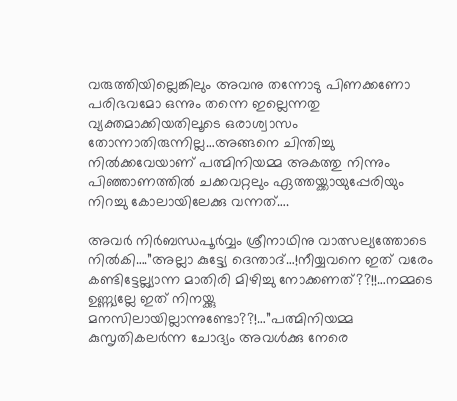വരുത്തിയില്ലെങ്കിലും അവനു തന്നോടു പിണക്കണോ പരിഭവമോ ഒന്നും തന്നെ ഇല്ലെന്നതു വ്യക്തമാക്കിയതിലൂടെ ഒരാശ്വാസം തോന്നാതിരുന്നില്ല…അങ്ങനെ ചിന്തിച്ചു നിൽക്കവേയാണ് പത്മിനിയമ്മ അകത്തു നിന്നും പിഞ്ഞാണത്തിൽ ചക്കവറ്റലും ഏത്തയ്ക്കായുപ്പേരിയും നിറച്ചു കോലായിലേക്കു വന്നത്….

അവർ നിർബന്ധപൂർവ്വം ശ്രീനാഥിനു വാത്സല്യത്തോടെ നിൽകി….”അല്ലാ കുട്ട്യേ ദെന്താദ്…!നീയ്യവനെ ഇത് വരേം കണ്ടിട്ടേല്ല്യാന്ന മാതിരി മിഴിച്ചു നോക്കണത്??!!…നമ്മടെ ഉണ്ണ്യല്ലേ ഇത് നിനയ്ക്കു മനസിലായില്ലാന്നുണ്ടോ??!…”പത്മിനിയമ്മ കുസൃതികലർന്ന ചോദ്യം അവൾക്കു നേരെ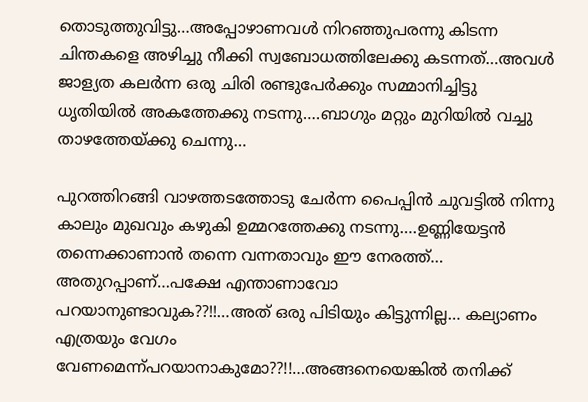തൊടുത്തുവിട്ടു…അപ്പോഴാണവൾ നിറഞ്ഞുപരന്നു കിടന്ന ചിന്തകളെ അഴിച്ചു നീക്കി സ്വബോധത്തിലേക്കു കടന്നത്…അവൾ ജാള്യത കലർന്ന ഒരു ചിരി രണ്ടുപേർക്കും സമ്മാനിച്ചിട്ടു ധൃതിയിൽ അകത്തേക്കു നടന്നു….ബാഗും മറ്റും മുറിയിൽ വച്ചു താഴത്തേയ്ക്കു ചെന്നു…

പുറത്തിറങ്ങി വാഴത്തടത്തോടു ചേർന്ന പൈപ്പിൻ ചുവട്ടിൽ നിന്നു കാലും മുഖവും കഴുകി ഉമ്മറത്തേക്കു നടന്നു….ഉണ്ണിയേട്ടൻ തന്നെക്കാണാൻ തന്നെ വന്നതാവും ഈ നേരത്ത്… അതുറപ്പാണ്…പക്ഷേ എന്താണാവോ പറയാനുണ്ടാവുക??!!…അത് ഒരു പിടിയും കിട്ടുന്നില്ല… കല്യാണം എത്രയും വേഗം വേണമെന്ന്പറയാനാകുമോ??!!…അങ്ങനെയെങ്കിൽ തനിക്ക്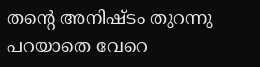തന്റെ അനിഷ്ടം തുറന്നു പറയാതെ വേറെ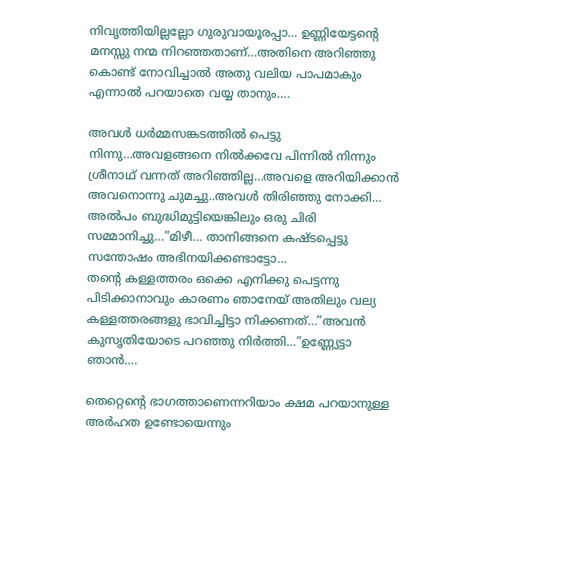നിവൃത്തിയില്ലല്ലോ ഗുരുവായൂരപ്പാ… ഉണ്ണിയേട്ടൻ്റെ മനസ്സു നന്മ നിറഞ്ഞതാണ്…അതിനെ അറിഞ്ഞു കൊണ്ട് നോവിച്ചാൽ അതു വലിയ പാപമാകും എന്നാൽ പറയാതെ വയ്യ താനും….

അവൾ ധർമ്മസങ്കടത്തിൽ പെട്ടു നിന്നു…അവളങ്ങനെ നിൽക്കവേ പിന്നിൽ നിന്നും ശ്രീനാഥ് വന്നത് അറിഞ്ഞില്ല…അവളെ അറിയിക്കാൻ അവനൊന്നു ചുമച്ചു..അവൾ തിരിഞ്ഞു നോക്കി… അൽപം ബുദ്ധിമുട്ടിയെങ്കിലും ഒരു ചിരി സമ്മാനിച്ചു…”മിഴീ… താനിങ്ങനെ കഷ്ടപ്പെട്ടു സന്തോഷം അഭിനയിക്കണ്ടാട്ടോ…
തന്റെ കള്ളത്തരം ഒക്കെ എനിക്കു പെട്ടന്നു പിടിക്കാനാവും കാരണം ഞാനേയ് അതിലും വല്യ കള്ളത്തരങ്ങളു ഭാവിച്ചിട്ടാ നിക്കണത്…”അവൻ കുസൃതിയോടെ പറഞ്ഞു നിർത്തി…”ഉണ്ണ്യേട്ടാ ഞാൻ….

തെറ്റെന്റെ ഭാഗത്താണെന്നറിയാം ക്ഷമ പറയാനുള്ള അർഹത ഉണ്ടോയെന്നും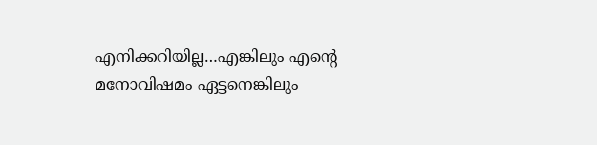എനിക്കറിയില്ല…എങ്കിലും എന്റെ മനോവിഷമം ഏട്ടനെങ്കിലും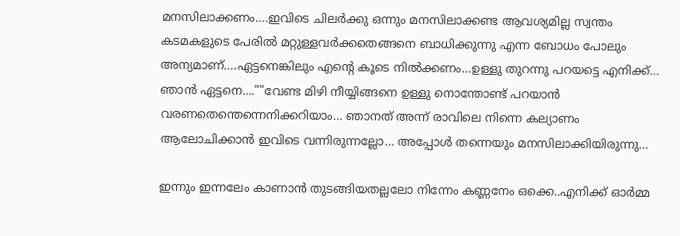മനസിലാക്കണം….ഇവിടെ ചിലർക്കു ഒന്നും മനസിലാക്കണ്ട ആവശ്യമില്ല സ്വന്തം കടമകളുടെ പേരിൽ മറ്റുള്ളവർക്കതെങ്ങനെ ബാധിക്കുന്നു എന്ന ബോധം പോലും അന്യമാണ്….ഏട്ടനെങ്കിലും എന്റെ കൂടെ നിൽക്കണം…ഉള്ളു തുറന്നു പറയട്ടെ എനിക്ക്… ഞാൻ ഏട്ടനെ….””വേണ്ട മിഴി നീയ്യിങ്ങനെ ഉള്ളു നൊന്തോണ്ട് പറയാൻ വരണതെന്തെന്നെനിക്കറിയാം… ഞാനത് അന്ന് രാവിലെ നിന്നെ കല്യാണം ആലോചിക്കാൻ ഇവിടെ വന്നിരുന്നല്ലോ… അപ്പോൾ തന്നെയും മനസിലാക്കിയിരുന്നു…

ഇന്നും ഇന്നലേം കാണാൻ തുടങ്ങിയതല്ലലോ നിന്നേം കണ്ണനേം ഒക്കെ..എനിക്ക് ഓർമ്മ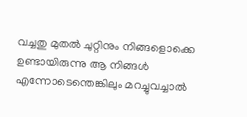വച്ചതു മുതൽ ചുറ്റിനും നിങ്ങളൊക്കെ ഉണ്ടായിരുന്നു ആ നിങ്ങൾ എന്നോടെന്തെങ്കിലും മറച്ചുവച്ചാൽ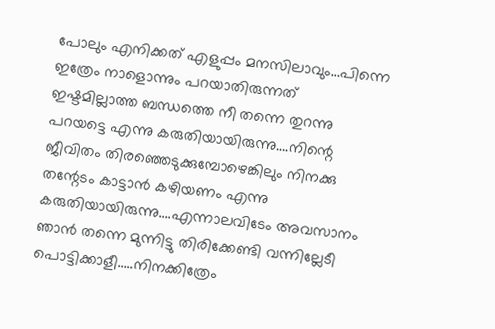പോലും എനിക്കത് എളുപ്പം മനസിലാവും…പിന്നെ ഇത്രേം നാളൊന്നും പറയാതിരുന്നത് ഇഷ്ടമില്ലാത്ത ബന്ധത്തെ നീ തന്നെ തുറന്നു പറയട്ടെ എന്നു കരുതിയായിരുന്നു….നിന്റെ ജീവിതം തിരഞ്ഞെടുക്കുമ്പോഴെങ്കിലും നിനക്കു തന്റേടം കാട്ടാൻ കഴിയണം എന്നു കരുതിയായിരുന്നു….എന്നാലവിടേം അവസാനം ഞാൻ തന്നെ മുന്നിട്ടു തിരിക്കേണ്ടി വന്നില്ലേടീ പൊട്ടിക്കാളീ…..നിനക്കിത്രേം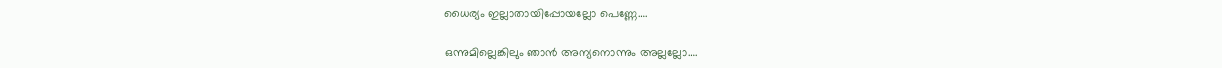ധൈര്യം ഇല്ലാതായിപ്പോയല്ലോ പെണ്ണേ….

ഒന്നുമില്ലെങ്കിലും ഞാൻ അന്യനൊന്നും അല്ലല്ലോ….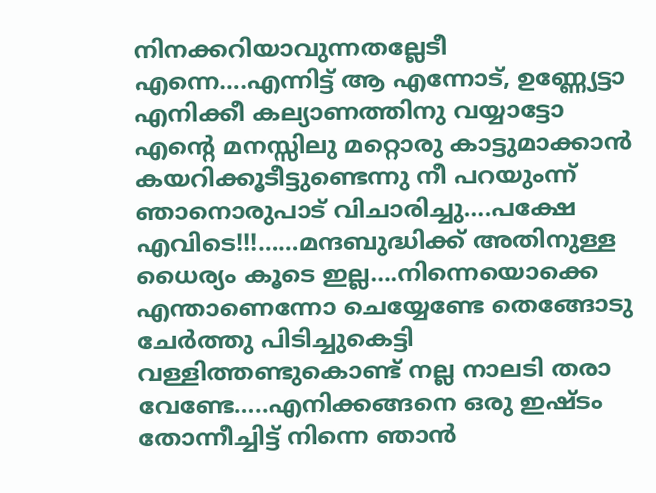നിനക്കറിയാവുന്നതല്ലേടീ എന്നെ….എന്നിട്ട് ആ എന്നോട്, ഉണ്ണ്യേട്ടാ എനിക്കീ കല്യാണത്തിനു വയ്യാട്ടോ എന്റെ മനസ്സിലു മറ്റൊരു കാട്ടുമാക്കാൻ കയറിക്കൂടീട്ടുണ്ടെന്നു നീ പറയുംന്ന് ഞാനൊരുപാട് വിചാരിച്ചു….പക്ഷേ എവിടെ!!!……മന്ദബുദ്ധിക്ക് അതിനുള്ള ധൈര്യം കൂടെ ഇല്ല….നിന്നെയൊക്കെ എന്താണെന്നോ ചെയ്യേണ്ടേ തെങ്ങോടു ചേർത്തു പിടിച്ചുകെട്ടി വള്ളിത്തണ്ടുകൊണ്ട് നല്ല നാലടി തരാ വേണ്ടേ…..എനിക്കങ്ങനെ ഒരു ഇഷ്ടം തോന്നീച്ചിട്ട് നിന്നെ ഞാൻ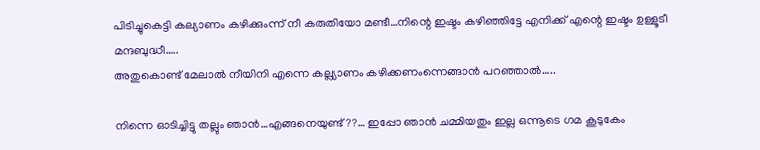പിടിച്ചുകെട്ടി കല്യാണം കഴിക്കുംന്ന് നീ കരുതിയോ മണ്ടീ…നിന്റെ ഇഷ്ടം കഴിഞ്ഞിട്ടേ എനിക്ക് എന്റെ ഇഷ്ടം ഉള്ളൂടീ മന്ദബുദ്ധീ…..
അതുകൊണ്ട് മേലാൽ നീയിനി എന്നെ കല്ല്യാണം കഴിക്കണംന്നെങ്ങാൻ പറഞ്ഞാൽ…..

നിന്നെ ഓടിച്ചിട്ടു തല്ലും ഞാൻ…എങ്ങനെയുണ്ട്??… ഇപ്പോ ഞാൻ ചമ്മിയതും ഇല്ല ഒന്നൂടെ ഗമ കൂടുകേം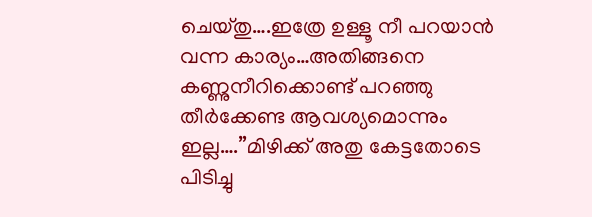ചെയ്തു….ഇത്രേ ഉള്ളൂ നീ പറയാൻ വന്ന കാര്യം…അതിങ്ങനെ കണ്ണുനീറിക്കൊണ്ട് പറഞ്ഞു തീർക്കേണ്ട ആവശ്യമൊന്നും ഇല്ല….”മിഴിക്ക് അതു കേട്ടതോടെ പിടിച്ചു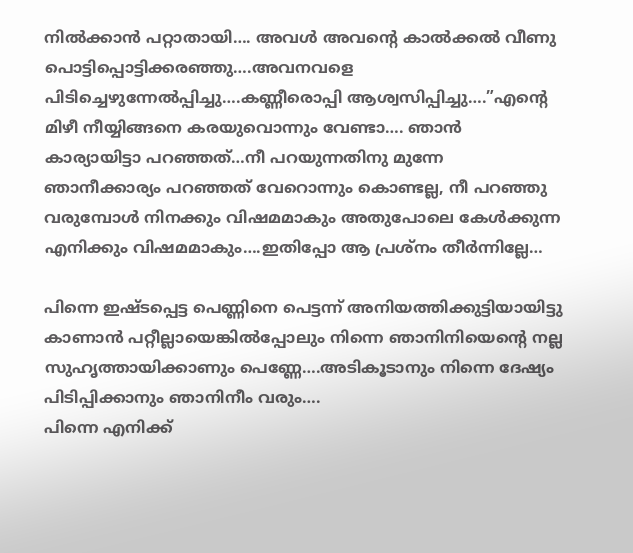നിൽക്കാൻ പറ്റാതായി…. അവൾ അവന്റെ കാൽക്കൽ വീണു പൊട്ടിപ്പൊട്ടിക്കരഞ്ഞു….അവനവളെ പിടിച്ചെഴുന്നേൽപ്പിച്ചു….കണ്ണീരൊപ്പി ആശ്വസിപ്പിച്ചു….”എന്റെ മിഴീ നീയ്യിങ്ങനെ കരയുവൊന്നും വേണ്ടാ…. ഞാൻ കാര്യായിട്ടാ പറഞ്ഞത്…നീ പറയുന്നതിനു മുന്നേ ഞാനീക്കാര്യം പറഞ്ഞത് വേറൊന്നും കൊണ്ടല്ല, നീ പറഞ്ഞു വരുമ്പോൾ നിനക്കും വിഷമമാകും അതുപോലെ കേൾക്കുന്ന എനിക്കും വിഷമമാകും….ഇതിപ്പോ ആ പ്രശ്നം തീർന്നില്ലേ…

പിന്നെ ഇഷ്ടപ്പെട്ട പെണ്ണിനെ പെട്ടന്ന് അനിയത്തിക്കുട്ടിയായിട്ടു കാണാൻ പറ്റീല്ലായെങ്കിൽപ്പോലും നിന്നെ ഞാനിനിയെന്റെ നല്ല സുഹൃത്തായിക്കാണും പെണ്ണേ….അടികൂടാനും നിന്നെ ദേഷ്യം പിടിപ്പിക്കാനും ഞാനിനീം വരും….
പിന്നെ എനിക്ക്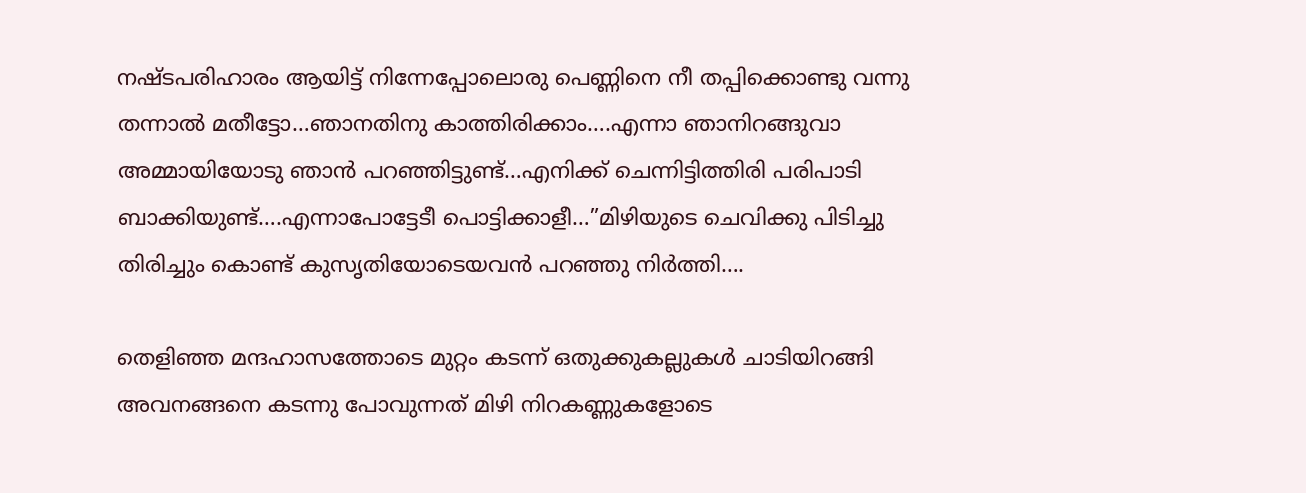നഷ്ടപരിഹാരം ആയിട്ട് നിന്നേപ്പോലൊരു പെണ്ണിനെ നീ തപ്പിക്കൊണ്ടു വന്നു തന്നാൽ മതീട്ടോ…ഞാനതിനു കാത്തിരിക്കാം….എന്നാ ഞാനിറങ്ങുവാ അമ്മായിയോടു ഞാൻ പറഞ്ഞിട്ടുണ്ട്…എനിക്ക് ചെന്നിട്ടിത്തിരി പരിപാടി ബാക്കിയുണ്ട്….എന്നാപോട്ടേടീ പൊട്ടിക്കാളീ…”മിഴിയുടെ ചെവിക്കു പിടിച്ചു തിരിച്ചും കൊണ്ട് കുസൃതിയോടെയവൻ പറഞ്ഞു നിർത്തി….

തെളിഞ്ഞ മന്ദഹാസത്തോടെ മുറ്റം കടന്ന് ഒതുക്കുകല്ലുകൾ ചാടിയിറങ്ങി അവനങ്ങനെ കടന്നു പോവുന്നത് മിഴി നിറകണ്ണുകളോടെ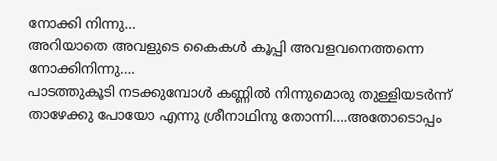നോക്കി നിന്നു…
അറിയാതെ അവളുടെ കൈകൾ കൂപ്പി അവളവനെത്തന്നെ നോക്കിനിന്നു….
പാടത്തുകൂടി നടക്കുമ്പോൾ കണ്ണിൽ നിന്നുമൊരു തുള്ളിയടർന്ന് താഴേക്കു പോയോ എന്നു ശ്രീനാഥിനു തോന്നി….അതോടൊപ്പം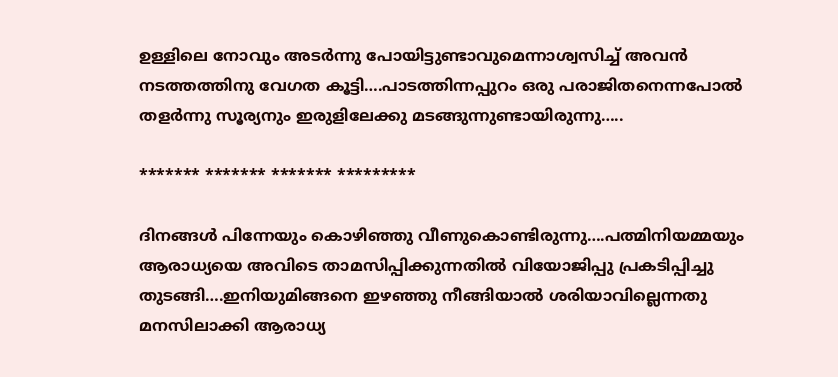ഉള്ളിലെ നോവും അടർന്നു പോയിട്ടുണ്ടാവുമെന്നാശ്വസിച്ച് അവൻ നടത്തത്തിനു വേഗത കൂട്ടി….പാടത്തിന്നപ്പുറം ഒരു പരാജിതനെന്നപോൽ തളർന്നു സൂര്യനും ഇരുളിലേക്കു മടങ്ങുന്നുണ്ടായിരുന്നു…..

******* ******* ******* *********

ദിനങ്ങൾ പിന്നേയും കൊഴിഞ്ഞു വീണുകൊണ്ടിരുന്നു….പത്മിനിയമ്മയും ആരാധ്യയെ അവിടെ താമസിപ്പിക്കുന്നതിൽ വിയോജിപ്പു പ്രകടിപ്പിച്ചു തുടങ്ങി….ഇനിയുമിങ്ങനെ ഇഴഞ്ഞു നീങ്ങിയാൽ ശരിയാവില്ലെന്നതു മനസിലാക്കി ആരാധ്യ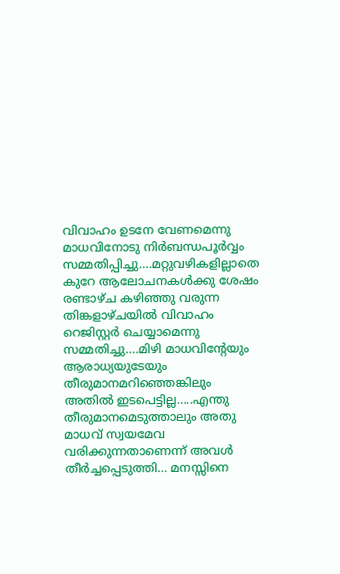വിവാഹം ഉടനേ വേണമെന്നു മാധവിനോടു നിർബന്ധപൂർവ്വം സമ്മതിപ്പിച്ചു….മറ്റുവഴികളില്ലാതെ കുറേ ആലോചനകൾക്കു ശേഷം രണ്ടാഴ്ച കഴിഞ്ഞു വരുന്ന തിങ്കളാഴ്ചയിൽ വിവാഹം റെജിസ്റ്റർ ചെയ്യാമെന്നു സമ്മതിച്ചു….മിഴി മാധവിന്റേയും ആരാധ്യയുടേയും തീരുമാനമറിഞ്ഞെങ്കിലും അതിൽ ഇടപെട്ടില്ല…..എന്തു തീരുമാനമെടുത്താലും അതു മാധവ് സ്വയമേവ വരിക്കുന്നതാണെന്ന് അവൾ തീർച്ചപ്പെടുത്തി… മനസ്സിനെ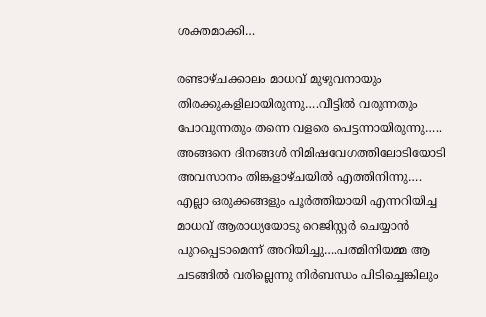ശക്തമാക്കി…

രണ്ടാഴ്ചക്കാലം മാധവ് മുഴുവനായും തിരക്കുകളിലായിരുന്നു….വീട്ടിൽ വരുന്നതും പോവുന്നതും തന്നെ വളരെ പെട്ടന്നായിരുന്നു…..
അങ്ങനെ ദിനങ്ങൾ നിമിഷവേഗത്തിലോടിയോടി അവസാനം തിങ്കളാഴ്ചയിൽ എത്തിനിന്നു….
എല്ലാ ഒരുക്കങ്ങളും പൂർത്തിയായി എന്നറിയിച്ച മാധവ് ആരാധ്യയോടു റെജിസ്റ്റർ ചെയ്യാൻ പുറപ്പെടാമെന്ന് അറിയിച്ചു….പത്മിനിയമ്മ ആ ചടങ്ങിൽ വരില്ലെന്നു നിർബന്ധം പിടിച്ചെങ്കിലും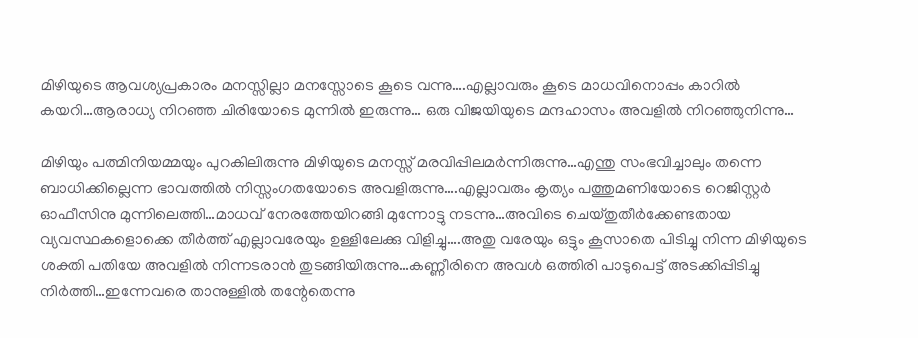മിഴിയുടെ ആവശ്യപ്രകാരം മനസ്സില്ലാ മനസ്സോടെ കൂടെ വന്നു….എല്ലാവരും കൂടെ മാധവിനൊപ്പം കാറിൽ കയറി…ആരാധ്യ നിറഞ്ഞ ചിരിയോടെ മുന്നിൽ ഇരുന്നു… ഒരു വിജയിയുടെ മന്ദഹാസം അവളിൽ നിറഞ്ഞുനിന്നു…

മിഴിയും പത്മിനിയമ്മയും പുറകിലിരുന്നു മിഴിയുടെ മനസ്സ് മരവിപ്പിലമർന്നിരുന്നു…എന്തു സംഭവിച്ചാലും തന്നെ ബാധിക്കില്ലെന്ന ഭാവത്തിൽ നിസ്സംഗതയോടെ അവളിരുന്നു….എല്ലാവരും കൃത്യം പത്തുമണിയോടെ റെജിസ്റ്റർ ഓഫീസിനു മുന്നിലെത്തി…മാധവ് നേരത്തേയിറങ്ങി മുന്നോട്ടു നടന്നു…അവിടെ ചെയ്തുതീർക്കേണ്ടതായ വ്യവസ്ഥകളൊക്കെ തീർത്ത് എല്ലാവരേയും ഉള്ളിലേക്കു വിളിച്ചു….അതു വരേയും ഒട്ടും കൂസാതെ പിടിച്ചു നിന്ന മിഴിയുടെ ശക്തി പതിയേ അവളിൽ നിന്നടരാൻ തുടങ്ങിയിരുന്നു…കണ്ണീരിനെ അവൾ ഒത്തിരി പാടുപെട്ട് അടക്കിപ്പിടിച്ചു നിർത്തി…ഇന്നേവരെ താനുള്ളിൽ തന്റേതെന്നു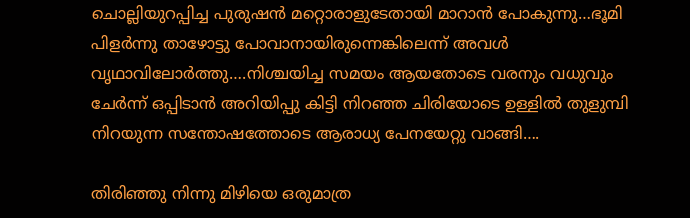ചൊല്ലിയുറപ്പിച്ച പുരുഷൻ മറ്റൊരാളുടേതായി മാറാൻ പോകുന്നു…ഭൂമി പിളർന്നു താഴോട്ടു പോവാനായിരുന്നെങ്കിലെന്ന് അവൾ വൃഥാവിലോർത്തു….നിശ്ചയിച്ച സമയം ആയതോടെ വരനും വധുവും ചേർന്ന് ഒപ്പിടാൻ അറിയിപ്പു കിട്ടി നിറഞ്ഞ ചിരിയോടെ ഉള്ളിൽ തുളുമ്പി നിറയുന്ന സന്തോഷത്തോടെ ആരാധ്യ പേനയേറ്റു വാങ്ങി….

തിരിഞ്ഞു നിന്നു മിഴിയെ ഒരുമാത്ര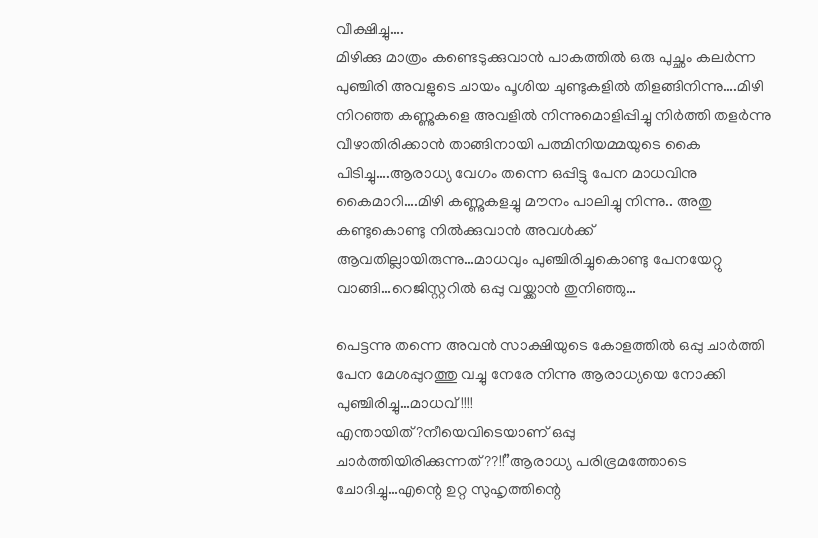വീക്ഷിച്ചു….
മിഴിക്കു മാത്രം കണ്ടെടുക്കുവാൻ പാകത്തിൽ ഒരു പുച്ഛം കലർന്ന പുഞ്ചിരി അവളുടെ ചായം പൂശിയ ചുണ്ടുകളിൽ തിളങ്ങിനിന്നു….മിഴി നിറഞ്ഞ കണ്ണുകളെ അവളിൽ നിന്നുമൊളിപ്പിച്ചു നിർത്തി തളർന്നു വീഴാതിരിക്കാൻ താങ്ങിനായി പത്മിനിയമ്മയുടെ കൈ പിടിച്ചു….ആരാധ്യ വേഗം തന്നെ ഒപ്പിട്ടു പേന മാധവിനു കൈമാറി….മിഴി കണ്ണുകളച്ചു മൗനം പാലിച്ചു നിന്നു.. അതു കണ്ടുകൊണ്ടു നിൽക്കുവാൻ അവൾക്ക് ആവതില്ലായിരുന്നു…മാധവും പുഞ്ചിരിച്ചുകൊണ്ടു പേനയേറ്റു വാങ്ങി…റെജിസ്റ്ററിൽ ഒപ്പു വയ്ക്കാൻ തുനിഞ്ഞു…

പെട്ടന്നു തന്നെ അവൻ സാക്ഷിയുടെ കോളത്തിൽ ഒപ്പു ചാർത്തി പേന മേശപ്പുറത്തു വച്ചു നേരേ നിന്നു ആരാധ്യയെ നോക്കി പുഞ്ചിരിച്ചു…മാധവ്!!!!
എന്തായിത്?നീയെവിടെയാണ് ഒപ്പു ചാർത്തിയിരിക്കുന്നത്??!!”ആരാധ്യ പരിഭ്രമത്തോടെ ചോദിച്ചു…എന്റെ ഉറ്റ സുഹൃത്തിന്റെ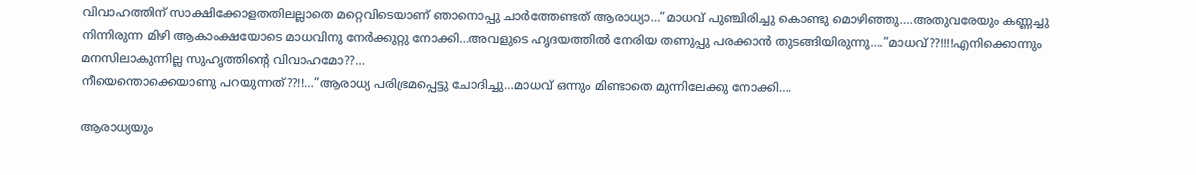വിവാഹത്തിന് സാക്ഷിക്കോളതതിലല്ലാതെ മറ്റെവിടെയാണ് ഞാനൊപ്പു ചാർത്തേണ്ടത് ആരാധ്യാ…”മാധവ് പുഞ്ചിരിച്ചു കൊണ്ടു മൊഴിഞ്ഞു….അതുവരേയും കണ്ണച്ചു നിന്നിരുന്ന മിഴി ആകാംക്ഷയോടെ മാധവിനു നേർക്കുറ്റു നോക്കി…അവളുടെ ഹൃദയത്തിൽ നേരിയ തണുപ്പു പരക്കാൻ തുടങ്ങിയിരുന്നു….”മാധവ്??!!!!എനിക്കൊന്നും മനസിലാകുന്നില്ല സുഹൃത്തിന്റെ വിവാഹമോ??…
നീയെന്തൊക്കെയാണു പറയുന്നത്??!!…”ആരാധ്യ പരിഭ്രമപ്പെട്ടു ചോദിച്ചു…മാധവ് ഒന്നും മിണ്ടാതെ മുന്നിലേക്കു നോക്കി….

ആരാധ്യയും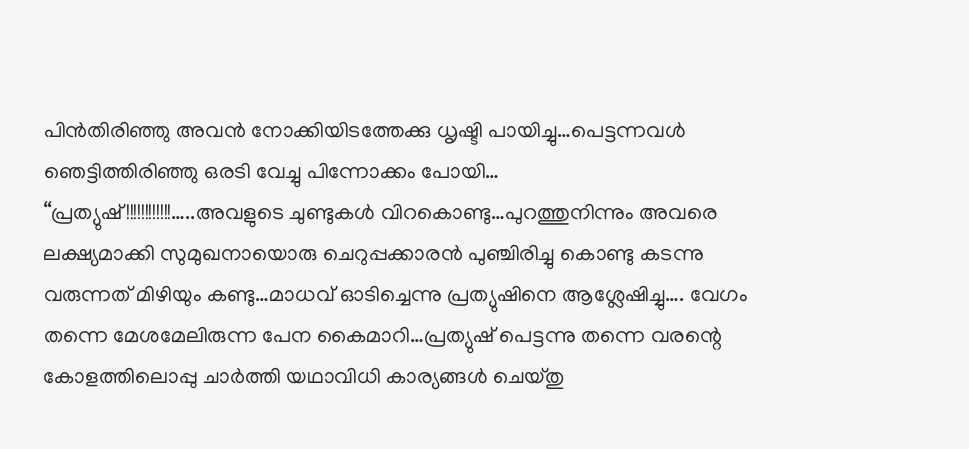പിൻതിരിഞ്ഞു അവൻ നോക്കിയിടത്തേക്കു ധൃഷ്ടി പായിച്ചു…പെട്ടന്നവൾ ഞെട്ടിത്തിരിഞ്ഞു ഒരടി വേച്ചു പിന്നോക്കം പോയി…
“പ്രത്യുഷ്!!!!!!!!!!!!…..അവളുടെ ചുണ്ടുകൾ വിറകൊണ്ടു…പുറത്തുനിന്നും അവരെ ലക്ഷ്യമാക്കി സുമുഖനായൊരു ചെറുപ്പക്കാരൻ പുഞ്ചിരിച്ചു കൊണ്ടു കടന്നു വരുന്നത് മിഴിയും കണ്ടു…മാധവ് ഓടിച്ചെന്നു പ്രത്യുഷിനെ ആശ്ലേഷിച്ചു…. വേഗം തന്നെ മേശമേലിരുന്ന പേന കൈമാറി…പ്രത്യുഷ് പെട്ടന്നു തന്നെ വരന്റെ കോളത്തിലൊപ്പു ചാർത്തി യഥാവിധി കാര്യങ്ങൾ ചെയ്തു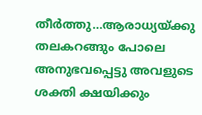തീർത്തു…ആരാധ്യയ്ക്കു തലകറങ്ങും പോലെ അനുഭവപ്പെട്ടു അവളുടെ ശക്തി ക്ഷയിക്കും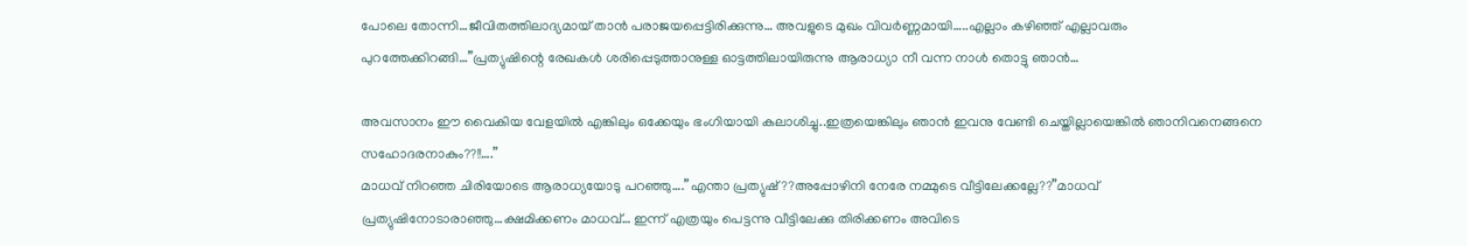പോലെ തോന്നി…ജീവിതത്തിലാദ്യമായ് താൻ പരാജയപ്പെട്ടിരിക്കുന്നു… അവളുടെ മുഖം വിവർണ്ണമായി…..എല്ലാം കഴിഞ്ഞ് എല്ലാവരും പുറത്തേക്കിറങ്ങി…”പ്രത്യുഷിന്റെ രേഖകൾ ശരിപ്പെടുത്താനുള്ള ഓട്ടത്തിലായിരുന്നു ആരാധ്യാ നീ വന്ന നാൾ തൊട്ടു ഞാൻ…

അവസാനം ഈ വൈകിയ വേളയിൽ എങ്കിലും ഒക്കേയും ഭംഗിയായി കലാശിച്ചു..ഇത്രയെങ്കിലും ഞാൻ ഇവനു വേണ്ടി ചെയ്തില്ലായെങ്കിൽ ഞാനിവനെങ്ങനെ സഹോദരനാകും??!!….”
മാധവ് നിറഞ്ഞ ചിരിയോടെ ആരാധ്യയോടു പറഞ്ഞു….”എന്താ പ്രത്യുഷ്??അപ്പോഴിനി നേരേ നമ്മുടെ വീട്ടിലേക്കല്ലേ??”മാധവ് പ്രത്യുഷിനോടാരാഞ്ഞു…ക്ഷമിക്കണം മാധവ്… ഇന്ന് എത്രയും പെട്ടന്നു വീട്ടിലേക്കു തിരിക്കണം അവിടെ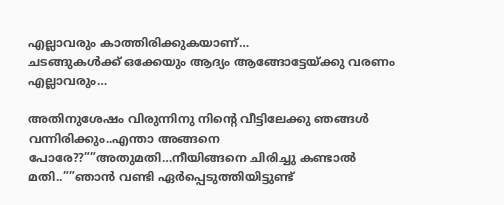എല്ലാവരും കാത്തിരിക്കുകയാണ്…
ചടങ്ങുകൾക്ക് ഒക്കേയും ആദ്യം ആങ്ങോട്ടേയ്ക്കു വരണം എല്ലാവരും…

അതിനുശേഷം വിരുന്നിനു നിന്റെ വീട്ടിലേക്കു ഞങ്ങൾ വന്നിരിക്കും..എന്താ അങ്ങനെ പോരേ??””അതുമതി…നീയിങ്ങനെ ചിരിച്ചു കണ്ടാൽ മതി..””ഞാൻ വണ്ടി ഏർപ്പെടുത്തിയിട്ടുണ്ട്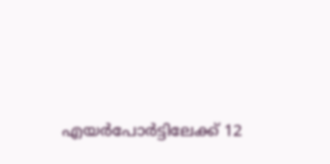എയർപോർട്ടിലേക്ക് 12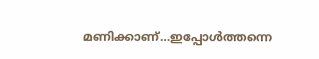മണിക്കാണ്…ഇപ്പോൾത്തന്നെ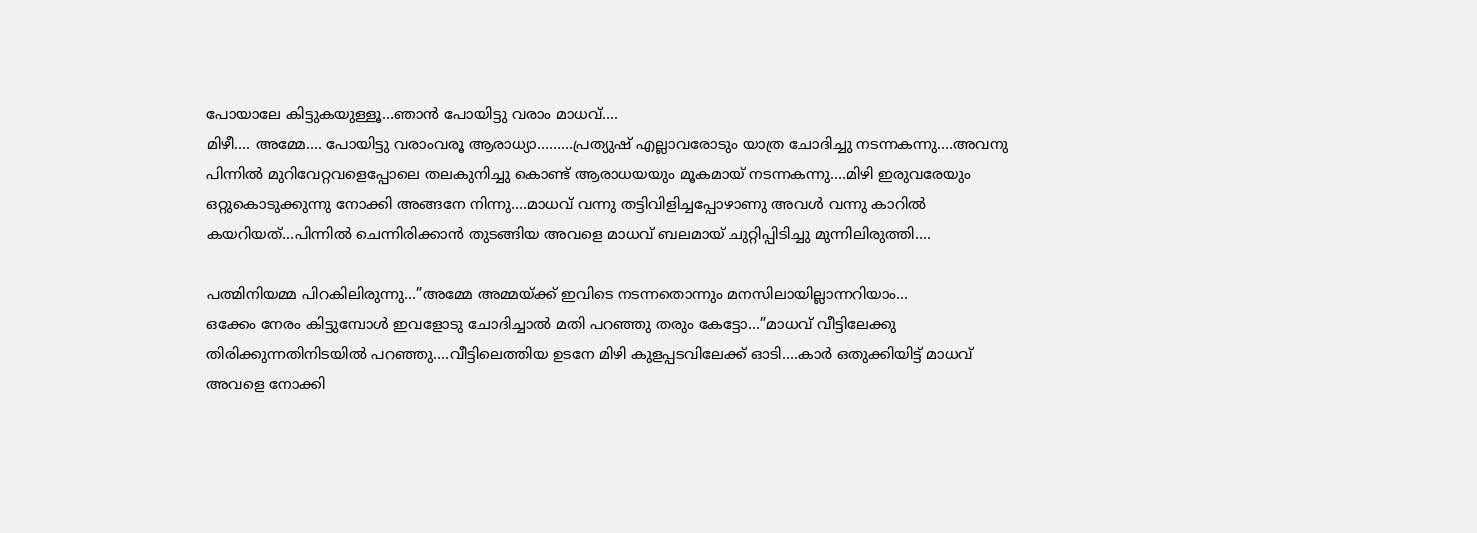പോയാലേ കിട്ടുകയുള്ളൂ…ഞാൻ പോയിട്ടു വരാം മാധവ്….
മിഴീ…. അമ്മേ…. പോയിട്ടു വരാംവരൂ ആരാധ്യാ………പ്രത്യുഷ് എല്ലാവരോടും യാത്ര ചോദിച്ചു നടന്നകന്നു….അവനു പിന്നിൽ മുറിവേറ്റവളെപ്പോലെ തലകുനിച്ചു കൊണ്ട് ആരാധയയും മൂകമായ് നടന്നകന്നു….മിഴി ഇരുവരേയും ഒറ്റുകൊടുക്കുന്നു നോക്കി അങ്ങനേ നിന്നു….മാധവ് വന്നു തട്ടിവിളിച്ചപ്പോഴാണു അവൾ വന്നു കാറിൽ കയറിയത്…പിന്നിൽ ചെന്നിരിക്കാൻ തുടങ്ങിയ അവളെ മാധവ് ബലമായ് ചുറ്റിപ്പിടിച്ചു മുന്നിലിരുത്തി….

പത്മിനിയമ്മ പിറകിലിരുന്നു…”അമ്മേ അമ്മയ്ക്ക് ഇവിടെ നടന്നതൊന്നും മനസിലായില്ലാന്നറിയാം…
ഒക്കേം നേരം കിട്ടുമ്പോൾ ഇവളോടു ചോദിച്ചാൽ മതി പറഞ്ഞു തരും കേട്ടോ…”മാധവ് വീട്ടിലേക്കു തിരിക്കുന്നതിനിടയിൽ പറഞ്ഞു….വീട്ടിലെത്തിയ ഉടനേ മിഴി കുളപ്പടവിലേക്ക് ഓടി….കാർ ഒതുക്കിയിട്ട് മാധവ് അവളെ നോക്കി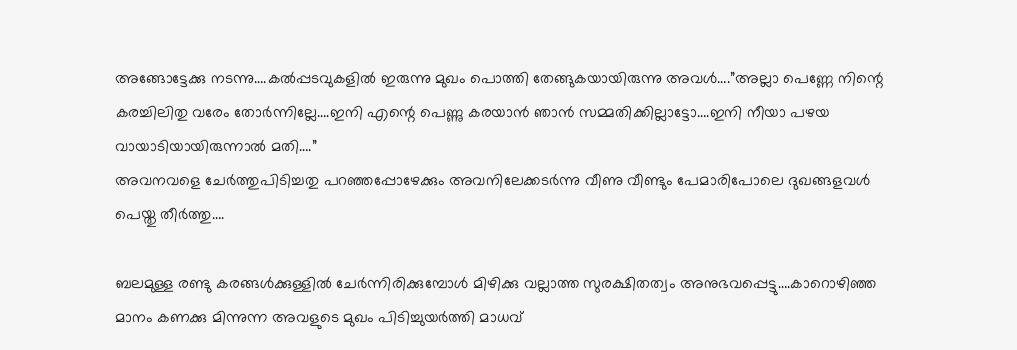അങ്ങോട്ടേക്കു നടന്നു….കൽപ്പടവുകളിൽ ഇരുന്നു മുഖം പൊത്തി തേങ്ങുകയായിരുന്നു അവൾ….”അല്ലാ പെണ്ണേ നിന്റെ കരച്ചിലിതു വരേം തോർന്നില്ലേ….ഇനി എന്റെ പെണ്ണു കരയാൻ ഞാൻ സമ്മതിക്കില്ലാട്ടോ….ഇനി നീയാ പഴയ വായാടിയായിരുന്നാൽ മതി….”
അവനവളെ ചേർത്തുപിടിച്ചതു പറഞ്ഞപ്പോഴേക്കും അവനിലേക്കടർന്നു വീണു വീണ്ടും പേമാരിപോലെ ദുഖങ്ങളവൾ പെയ്തു തീർത്തു….

ബലമുള്ള രണ്ടു കരങ്ങൾക്കുള്ളിൽ ചേർന്നിരിക്കുമ്പോൾ മിഴിക്കു വല്ലാത്ത സുരക്ഷിതത്വം അനുഭവപ്പെട്ടു….കാറൊഴിഞ്ഞ മാനം കണക്കു മിന്നുന്ന അവളുടെ മുഖം പിടിച്ചുയർത്തി മാധവ്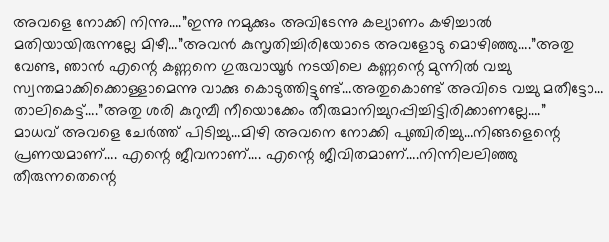അവളെ നോക്കി നിന്നു….”ഇന്നു നമുക്കും അവിടേന്നു കല്യാണം കഴിച്ചാൽ മതിയായിരുന്നല്ലേ മിഴീ…”അവൻ കുസൃതിച്ചിരിയോടെ അവളോടു മൊഴിഞ്ഞു….”അതു വേണ്ട, ഞാൻ എന്റെ കണ്ണനെ ഗുരുവായൂർ നടയിലെ കണ്ണന്റെ മുന്നിൽ വച്ചു സ്വന്തമാക്കിക്കൊള്ളാമെന്നു വാക്കു കൊടുത്തിട്ടുണ്ട്…അതുകൊണ്ട് അവിടെ വച്ചു മതീട്ടോ… താലികെട്ട്….”അതു ശരി കുറുമ്പീ നീയൊക്കേം തീരുമാനിച്ചുറപ്പിച്ചിട്ടിരിക്കാണല്ലേ….”
മാധവ് അവളെ ചേർത്ത് പിടിച്ചു…മിഴി അവനെ നോക്കി പുഞ്ചിരിച്ചു…നിങ്ങളെന്റെ പ്രണയമാണ്…. എന്റെ ജീവനാണ്…. എന്റെ ജീവിതമാണ്….നിന്നിലലിഞ്ഞു തീരുന്നതെന്റെ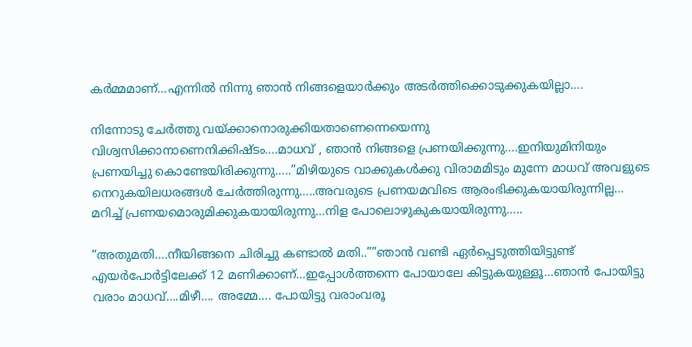കർമ്മമാണ്…എന്നിൽ നിന്നു ഞാൻ നിങ്ങളെയാർക്കും അടർത്തിക്കൊടുക്കുകയില്ലാ….

നിന്നോടു ചേർത്തു വയ്ക്കാനൊരുക്കിയതാണെന്നെയെന്നു വിശ്വസിക്കാനാണെനിക്കിഷ്ടം….മാധവ് , ഞാൻ നിങ്ങളെ പ്രണയിക്കുന്നു….ഇനിയുമിനിയും പ്രണയിച്ചു കൊണ്ടേയിരിക്കുന്നു…..”മിഴിയുടെ വാക്കുകൾക്കു വിരാമമിടും മുന്നേ മാധവ് അവളുടെ നെറുകയിലധരങ്ങൾ ചേർത്തിരുന്നു…..അവരുടെ പ്രണയമവിടെ ആരംഭിക്കുകയായിരുന്നില്ല…
മറിച്ച് പ്രണയമൊരുമിക്കുകയായിരുന്നു…നിള പോലൊഴുകുകയായിരുന്നു…..

“അതുമതി….നീയിങ്ങനെ ചിരിച്ചു കണ്ടാൽ മതി..””ഞാൻ വണ്ടി ഏർപ്പെടുത്തിയിട്ടുണ്ട് എയർപോർട്ടിലേക്ക് 12 മണിക്കാണ്…ഇപ്പോൾത്തന്നെ പോയാലേ കിട്ടുകയുള്ളൂ…ഞാൻ പോയിട്ടു വരാം മാധവ്….മിഴീ…. അമ്മേ…. പോയിട്ടു വരാംവരൂ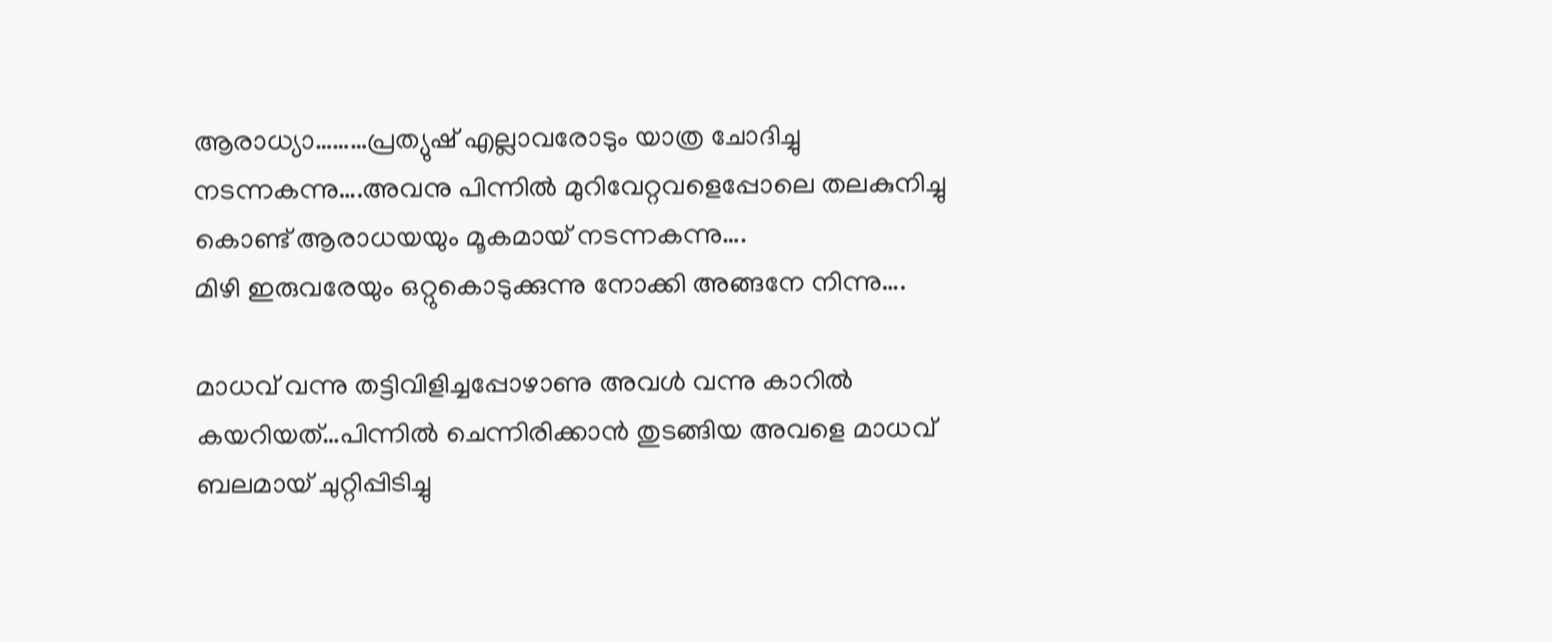ആരാധ്യാ………പ്രത്യുഷ് എല്ലാവരോടും യാത്ര ചോദിച്ചു നടന്നകന്നു….അവനു പിന്നിൽ മുറിവേറ്റവളെപ്പോലെ തലകുനിച്ചു കൊണ്ട് ആരാധയയും മൂകമായ് നടന്നകന്നു….
മിഴി ഇരുവരേയും ഒറ്റുകൊടുക്കുന്നു നോക്കി അങ്ങനേ നിന്നു….

മാധവ് വന്നു തട്ടിവിളിച്ചപ്പോഴാണു അവൾ വന്നു കാറിൽ കയറിയത്…പിന്നിൽ ചെന്നിരിക്കാൻ തുടങ്ങിയ അവളെ മാധവ് ബലമായ് ചുറ്റിപ്പിടിച്ചു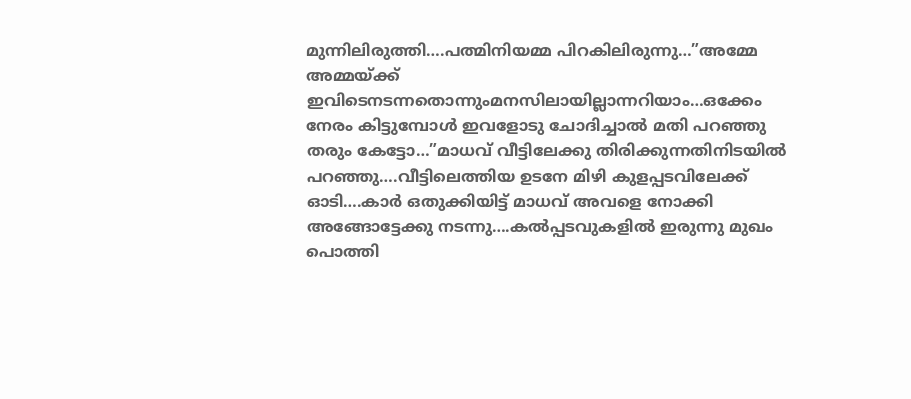മുന്നിലിരുത്തി….പത്മിനിയമ്മ പിറകിലിരുന്നു…”അമ്മേ അമ്മയ്ക്ക് ഇവിടെനടന്നതൊന്നുംമനസിലായില്ലാന്നറിയാം…ഒക്കേം നേരം കിട്ടുമ്പോൾ ഇവളോടു ചോദിച്ചാൽ മതി പറഞ്ഞു തരും കേട്ടോ…”മാധവ് വീട്ടിലേക്കു തിരിക്കുന്നതിനിടയിൽ പറഞ്ഞു….വീട്ടിലെത്തിയ ഉടനേ മിഴി കുളപ്പടവിലേക്ക് ഓടി….കാർ ഒതുക്കിയിട്ട് മാധവ് അവളെ നോക്കി അങ്ങോട്ടേക്കു നടന്നു….കൽപ്പടവുകളിൽ ഇരുന്നു മുഖം പൊത്തി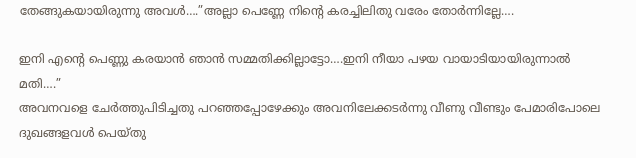തേങ്ങുകയായിരുന്നു അവൾ….”അല്ലാ പെണ്ണേ നിന്റെ കരച്ചിലിതു വരേം തോർന്നില്ലേ….

ഇനി എന്റെ പെണ്ണു കരയാൻ ഞാൻ സമ്മതിക്കില്ലാട്ടോ….ഇനി നീയാ പഴയ വായാടിയായിരുന്നാൽ മതി….”
അവനവളെ ചേർത്തുപിടിച്ചതു പറഞ്ഞപ്പോഴേക്കും അവനിലേക്കടർന്നു വീണു വീണ്ടും പേമാരിപോലെ ദുഖങ്ങളവൾ പെയ്തു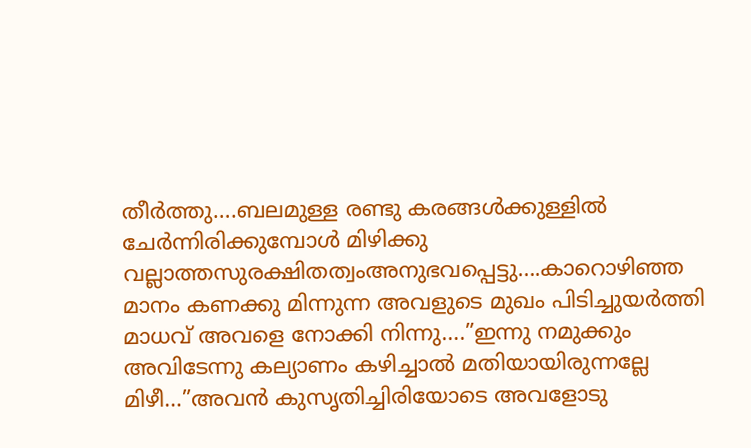തീർത്തു….ബലമുള്ള രണ്ടു കരങ്ങൾക്കുള്ളിൽ ചേർന്നിരിക്കുമ്പോൾ മിഴിക്കു വല്ലാത്തസുരക്ഷിതത്വംഅനുഭവപ്പെട്ടു….കാറൊഴിഞ്ഞ മാനം കണക്കു മിന്നുന്ന അവളുടെ മുഖം പിടിച്ചുയർത്തി മാധവ് അവളെ നോക്കി നിന്നു….”ഇന്നു നമുക്കും അവിടേന്നു കല്യാണം കഴിച്ചാൽ മതിയായിരുന്നല്ലേ മിഴീ…”അവൻ കുസൃതിച്ചിരിയോടെ അവളോടു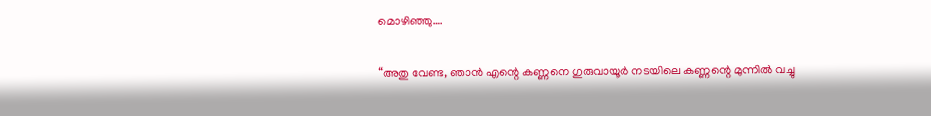മൊഴിഞ്ഞു….

“അതു വേണ്ട, ഞാൻ എന്റെ കണ്ണനെ ഗുരുവായൂർ നടയിലെ കണ്ണന്റെ മുന്നിൽ വച്ചു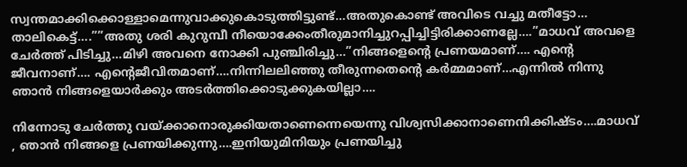സ്വന്തമാക്കിക്കൊള്ളാമെന്നുവാക്കുകൊടുത്തിട്ടുണ്ട്…അതുകൊണ്ട് അവിടെ വച്ചു മതീട്ടോ… താലികെട്ട്….””അതു ശരി കുറുമ്പീ നീയൊക്കേംതീരുമാനിച്ചുറപ്പിച്ചിട്ടിരിക്കാണല്ലേ….”മാധവ് അവളെ ചേർത്ത് പിടിച്ചു…മിഴി അവനെ നോക്കി പുഞ്ചിരിച്ചു…”നിങ്ങളെന്റെ പ്രണയമാണ്…. എന്റെ ജീവനാണ്…. എന്റെജീവിതമാണ്….നിന്നിലലിഞ്ഞു തീരുന്നതെന്റെ കർമ്മമാണ്…എന്നിൽ നിന്നു ഞാൻ നിങ്ങളെയാർക്കും അടർത്തിക്കൊടുക്കുകയില്ലാ….

നിന്നോടു ചേർത്തു വയ്ക്കാനൊരുക്കിയതാണെന്നെയെന്നു വിശ്വസിക്കാനാണെനിക്കിഷ്ടം….മാധവ് , ഞാൻ നിങ്ങളെ പ്രണയിക്കുന്നു….ഇനിയുമിനിയും പ്രണയിച്ചു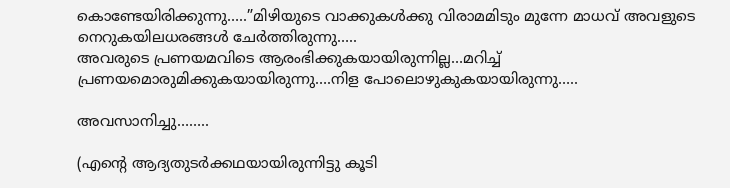കൊണ്ടേയിരിക്കുന്നു…..”മിഴിയുടെ വാക്കുകൾക്കു വിരാമമിടും മുന്നേ മാധവ് അവളുടെ നെറുകയിലധരങ്ങൾ ചേർത്തിരുന്നു…..
അവരുടെ പ്രണയമവിടെ ആരംഭിക്കുകയായിരുന്നില്ല…മറിച്ച് പ്രണയമൊരുമിക്കുകയായിരുന്നു….നിള പോലൊഴുകുകയായിരുന്നു…..

അവസാനിച്ചു……..

(എന്റെ ആദ്യതുടർക്കഥയായിരുന്നിട്ടു കൂടി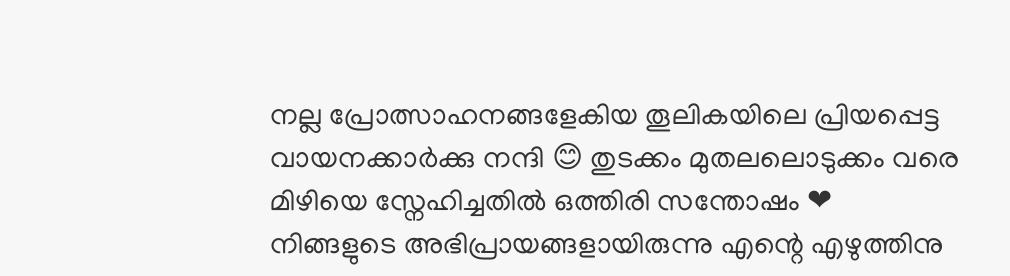നല്ല പ്രോത്സാഹനങ്ങളേകിയ തൂലികയിലെ പ്രിയപ്പെട്ട വായനക്കാർക്കു നന്ദി 😊 തുടക്കം മുതലലൊടുക്കം വരെ മിഴിയെ സ്നേഹിച്ചതിൽ ഒത്തിരി സന്തോഷം ❤
നിങ്ങളുടെ അഭിപ്രായങ്ങളായിരുന്നു എന്റെ എഴുത്തിനു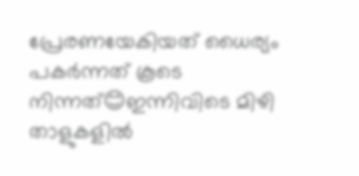പ്രേരണയേകിയത് ധൈര്യം പകർന്നത് കൂടെ നിന്നത്😊ഇന്നിവിടെ മിഴി താളുകളിൽ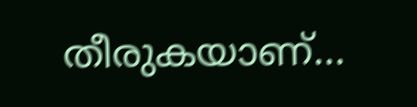തീരുകയാണ്…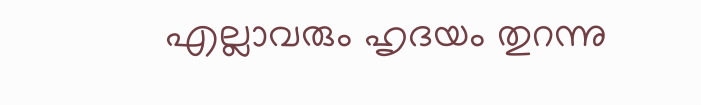എല്ലാവരും ഹൃദയം തുറന്നു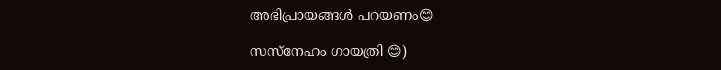അഭിപ്രായങ്ങൾ പറയണം😊

സസ്നേഹം ഗായത്രി 😊)